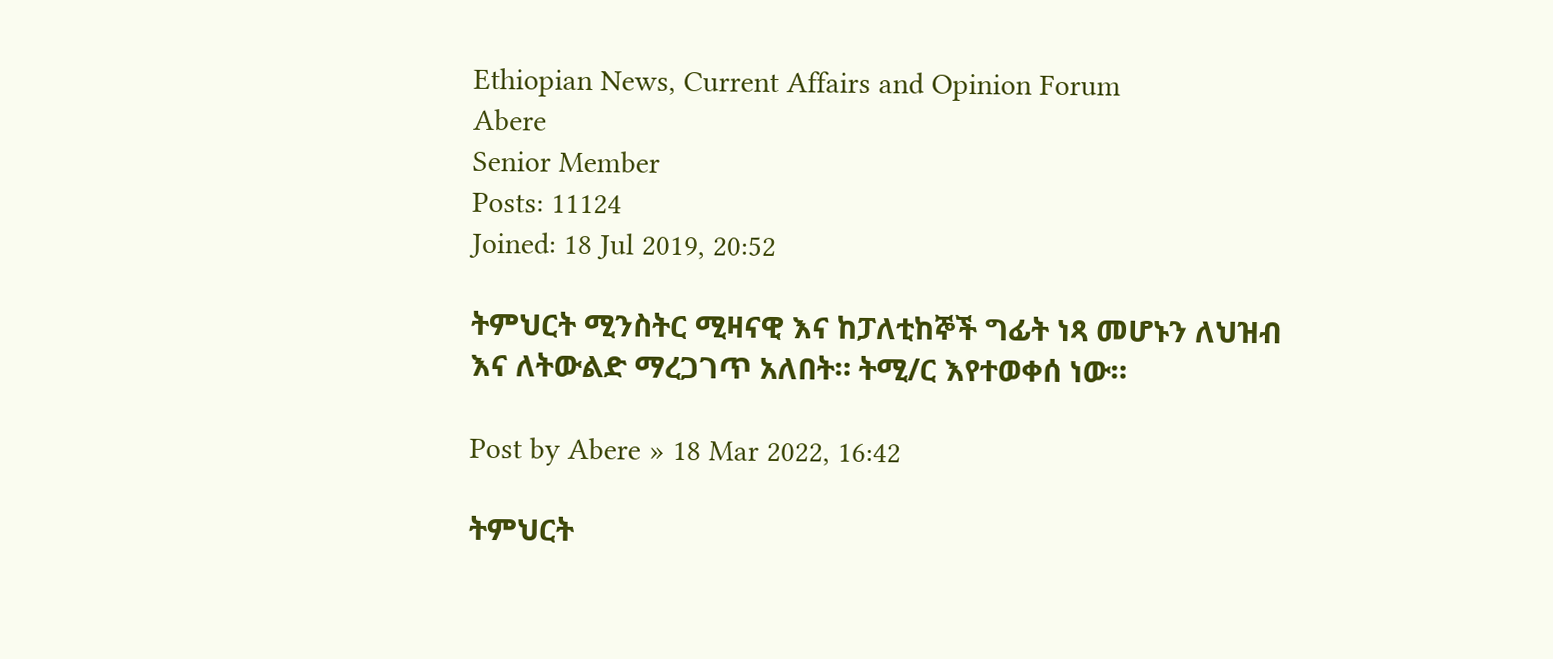Ethiopian News, Current Affairs and Opinion Forum
Abere
Senior Member
Posts: 11124
Joined: 18 Jul 2019, 20:52

ትምህርት ሚንስትር ሚዛናዊ እና ከፓለቲከኞች ግፊት ነጻ መሆኑን ለህዝብ እና ለትውልድ ማረጋገጥ አለበት። ትሚ/ር እየተወቀሰ ነው።

Post by Abere » 18 Mar 2022, 16:42

ትምህርት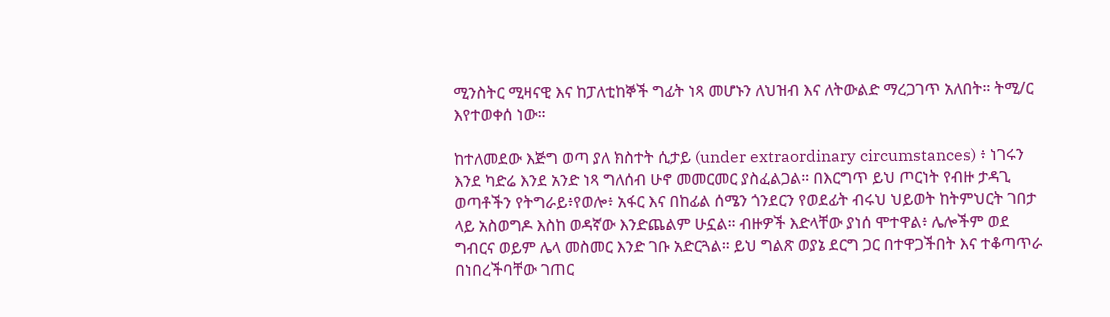ሚንስትር ሚዛናዊ እና ከፓለቲከኞች ግፊት ነጻ መሆኑን ለህዝብ እና ለትውልድ ማረጋገጥ አለበት። ትሚ/ር እየተወቀሰ ነው።

ከተለመደው እጅግ ወጣ ያለ ክስተት ሲታይ (under extraordinary circumstances) ፥ ነገሩን እንደ ካድሬ እንደ አንድ ነጻ ግለሰብ ሁኖ መመርመር ያስፈልጋል። በእርግጥ ይህ ጦርነት የብዙ ታዳጊ ወጣቶችን የትግራይ፥የወሎ፥ አፋር እና በከፊል ሰሜን ጎንደርን የወደፊት ብሩህ ህይወት ከትምህርት ገበታ ላይ አስወግዶ እስከ ወዳኛው እንድጨልም ሁኗል። ብዙዎች እድላቸው ያነሰ ሞተዋል፥ ሌሎችም ወደ ግብርና ወይም ሌላ መስመር እንድ ገቡ አድርጓል። ይህ ግልጽ ወያኔ ደርግ ጋር በተዋጋችበት እና ተቆጣጥራ በነበረችባቸው ገጠር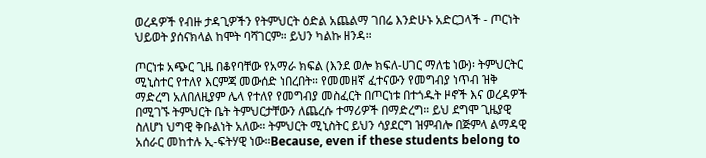ወረዳዎች የብዙ ታዳጊዎችን የትምህርት ዕድል አጨልማ ገበሬ እንድሁኑ አድርጋላች - ጦርነት ህይወት ያሰናክላል ከሞት ባሻገርም። ይህን ካልኩ ዘንዳ።

ጦርነቱ አጭር ጊዜ በቆየባቸው የአማራ ክፍል (እንደ ወሎ ክፍለ-ሀገር ማለቴ ነው)፡ ትምህርትር ሚኒስተር የተለየ እርምጃ መውሰድ ነበረበት። የመመዘኛ ፈተናውን የመግብያ ነጥብ ዝቅ ማድረግ አለበለዚያም ሌላ የተለየ የመግብያ መስፈርት በጦርነቱ በተጎዱት ዞኖች እና ወረዳዎች በሚገኙ ትምህርት ቤት ትምህርታቸውን ለጨረሱ ተማሪዎች በማድረግ። ይህ ደግሞ ጊዜያዊ ስለሆነ ህግዊ ቅቡልነት አለው። ትምህርት ሚኒስትር ይህን ሳያደርግ ዝምብሎ በጅምላ ልማዳዊ አሰራር መከተሉ ኢ-ፍትሃዊ ነው።Because, even if these students belong to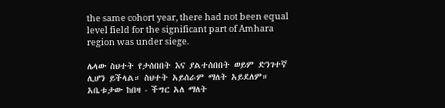the same cohort year, there had not been equal level field for the significant part of Amhara region was under siege.

ሌላው ስህተት የታሰበበት እና ያልተሰበበት ወይም ድንገተኛ ሊሆን ይችላል። ስህተት አይሰራም ማለት አይደለም። አቤቱታው ከበዛ - ችግር አለ ማለት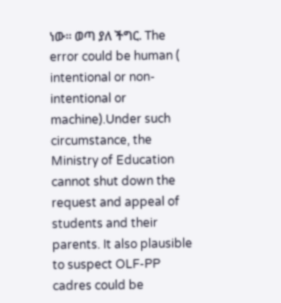ነው። ወጣ ያለ ችግር. The error could be human ( intentional or non-intentional or machine).Under such circumstance, the Ministry of Education cannot shut down the request and appeal of students and their parents. It also plausible to suspect OLF-PP cadres could be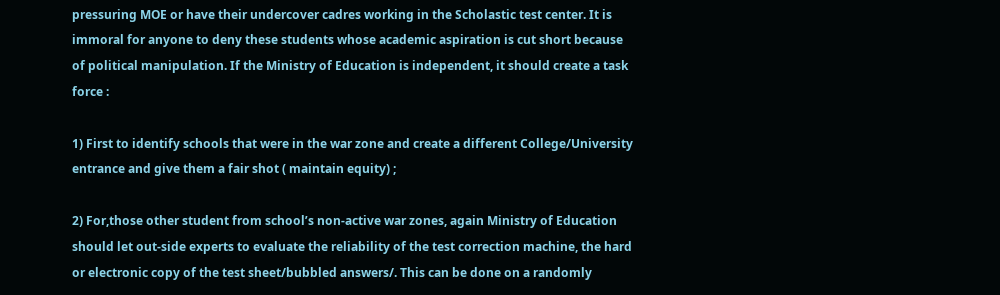pressuring MOE or have their undercover cadres working in the Scholastic test center. It is immoral for anyone to deny these students whose academic aspiration is cut short because of political manipulation. If the Ministry of Education is independent, it should create a task force :

1) First to identify schools that were in the war zone and create a different College/University entrance and give them a fair shot ( maintain equity) ;

2) For,those other student from school’s non-active war zones, again Ministry of Education should let out-side experts to evaluate the reliability of the test correction machine, the hard or electronic copy of the test sheet/bubbled answers/. This can be done on a randomly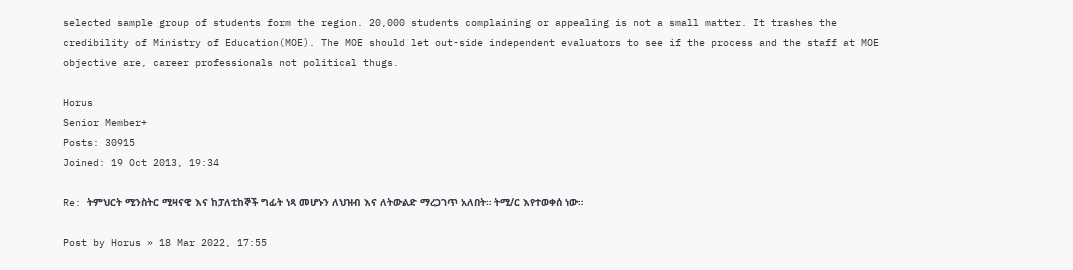selected sample group of students form the region. 20,000 students complaining or appealing is not a small matter. It trashes the credibility of Ministry of Education(MOE). The MOE should let out-side independent evaluators to see if the process and the staff at MOE objective are, career professionals not political thugs.

Horus
Senior Member+
Posts: 30915
Joined: 19 Oct 2013, 19:34

Re: ትምህርት ሚንስትር ሚዛናዊ እና ከፓለቲከኞች ግፊት ነጻ መሆኑን ለህዝብ እና ለትውልድ ማረጋገጥ አለበት። ትሚ/ር እየተወቀሰ ነው።

Post by Horus » 18 Mar 2022, 17:55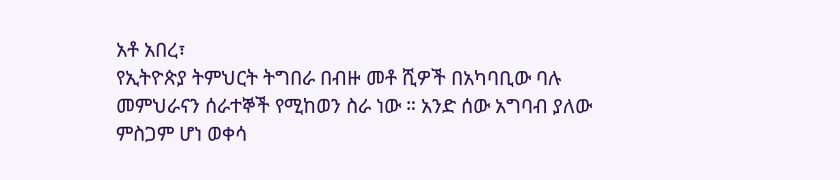አቶ አበረ፣
የኢትዮጵያ ትምህርት ትግበራ በብዙ መቶ ሺዎች በአካባቢው ባሉ መምህራናን ሰራተኞች የሚከወን ስራ ነው ። አንድ ሰው አግባብ ያለው ምስጋም ሆነ ወቀሳ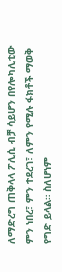ለማድረግ ጠቅላላ ፖሊሲ ብቻ ሳይሆን በየሎካሊቲው ምን ነበረ፣ ምን ተደረገ፣ ለምን የሚሉ ፋክቶች ማወቅ የግድ ይላል። ስለሆነም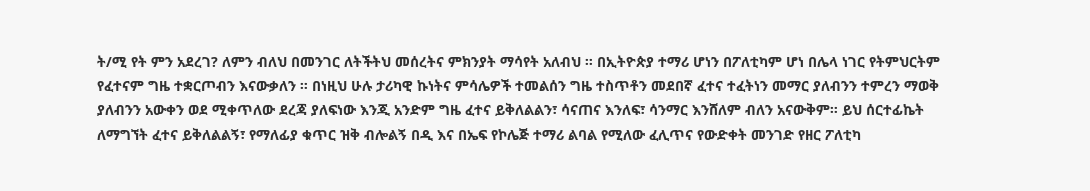ት/ሚ የት ምን አደረገ? ለምን ብለህ በመንገር ለትችትህ መሰረትና ምክንያት ማሳየት አለብህ ። በኢትዮጵያ ተማሪ ሆነን በፖለቲካም ሆነ በሌላ ነገር የትምህርትም የፈተናም ግዜ ተቋርጦብን እናውቃለን ። በነዚህ ሁሉ ታሪካዊ ኩነትና ምሳሌዎች ተመልሰን ግዜ ተስጥቶን መደበኛ ፈተና ተፈትነን መማር ያለብንን ተምረን ማወቅ ያለብንን አውቀን ወደ ሚቀጥለው ደረጃ ያለፍነው እንጂ አንድም ግዜ ፈተና ይቅለልልን፣ ሳናጠና እንለፍ፣ ሳንማር እንሸለም ብለን አናውቅም። ይህ ሰርተፊኬት ለማግኘት ፈተና ይቅለልልኝ፣ የማለፊያ ቁጥር ዝቅ ብሎልኝ በዲ እና በኤፍ የኮሌጅ ተማሪ ልባል የሚለው ፈሊጥና የውድቀት መንገድ የዘር ፖለቲካ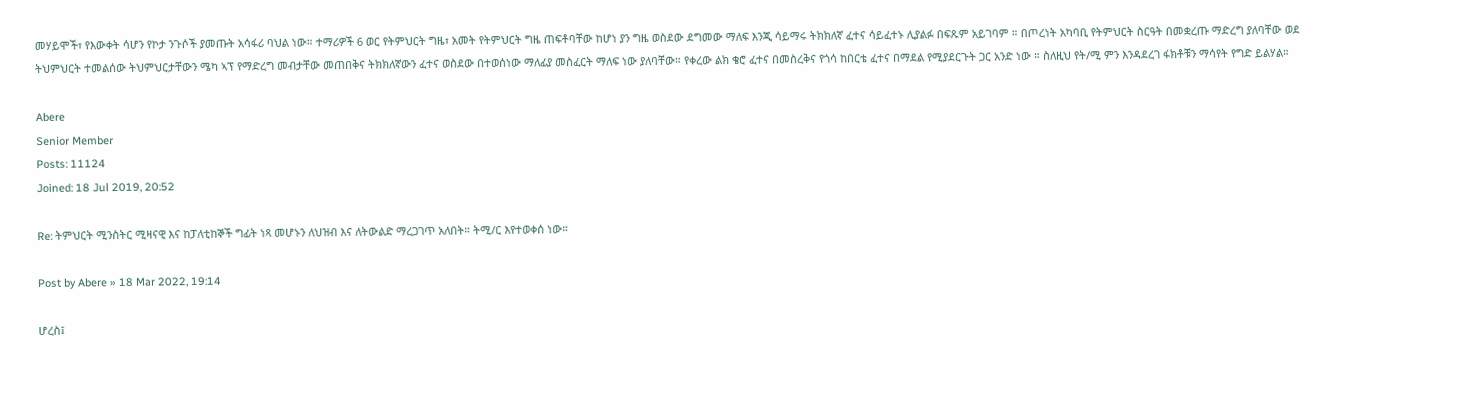መሃይሞች፣ የእውቀት ሳሆን የኮታ ንጉሶች ያመጡት አሳፋሪ ባህል ነው። ተማሪዎች 6 ወር የትምህርት ግዜ፣ አመት የትምህርት ግዜ ጠፍቶባቸው ከሆነ ያን ግዜ ወስደው ደግመው ማለፍ እንጂ ሳይማሩ ትክክለኛ ፈተና ሳይፈተኑ ሊያልፉ በፍጹም አይገባም ። በጦረነት አካባቢ የትምህርት ስርዓት በመቋረጡ ማድረግ ያለባቸው ወደ ትህምህርት ተመልሰው ትህምህርታቸውን ሜካ ኣፕ የማድረግ መብታቸው መጠበቅና ትክክለኛውን ፈተና ወስደው በተወሰነው ማለፊያ መስፈርት ማለፍ ነው ያለባቸው። የቀረው ልክ ቄሮ ፈተና በመስረቅና የጎሳ ከበርቴ ፈተና በማደል የሚያደርጉት ጋር አንድ ነው ። ስለዚህ የት/ሚ ምን እንዳደረገ ፋክቶቹን ማሳየት የግድ ይልሃል።

Abere
Senior Member
Posts: 11124
Joined: 18 Jul 2019, 20:52

Re: ትምህርት ሚንስትር ሚዛናዊ እና ከፓለቲከኞች ግፊት ነጻ መሆኑን ለህዝብ እና ለትውልድ ማረጋገጥ አለበት። ትሚ/ር እየተወቀሰ ነው።

Post by Abere » 18 Mar 2022, 19:14

ሆረስ፤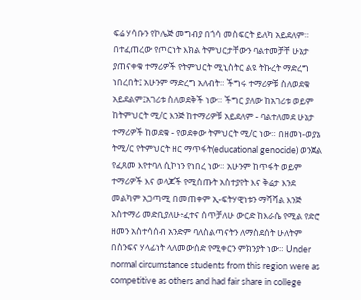ፍሬ ሃሳቡን የኮሌጅ መግብያ በጎሳ መስፍርት ይለካ አይደለም። በተፈጠረው የጦርነት እክል ትምህርታቸውን ባልተመቻቸ ሁኔታ ያጠናቀቁ ተማሪዎች የትምህርት ሚኒስትር ልዩ ትኩረት ማድረግ ነበረበት፤ አሁንም ማድረግ አለብት። ችግሩ ተማሪዎቹ ስለወደቁ አይደልም፤አገሪቱ ስለወደቅች ነው። ችግር ያለው ከአገሪቱ ወይም ከትምህርት ሚ/ር እንጅ ከተማሪዎቹ አይደለም - ባልተለመደ ሁኔታ ተማሪዎች ከወደቁ - የወደቀው ትምህርት ሚ/ር ነው። በዘመነ-ወያኔ ትሚ/ር የትምህርት ዘር ማጥፋት(educational genocide) ወንጀል የፈጸመ እየተባለ ሲኮነን የነበረ ነው። አሁንም ከጥፋት ወይም ተማሪዎች እና ወላጆች የሚሰጡት አስተያየት እና ቅሬታ እንደ መልካም አጋጣሚ በመጠቀም ኢ-ፍትሃዊነቱን ማሻሻል እንጅ አስተማሪ መድቢያለሁ፥ፈተና ሰጥቻለሁ ውርድ ከእራሴ የሚል የድሮ ዘመን አስተሳሰብ አንድም ባለስልጣናትን ለማስደሰት ሁለትም በስንፍና ሃላፊነት ላለመውሰድ የሚቀርን ምክንያት ነው። Under normal circumstance students from this region were as competitive as others and had fair share in college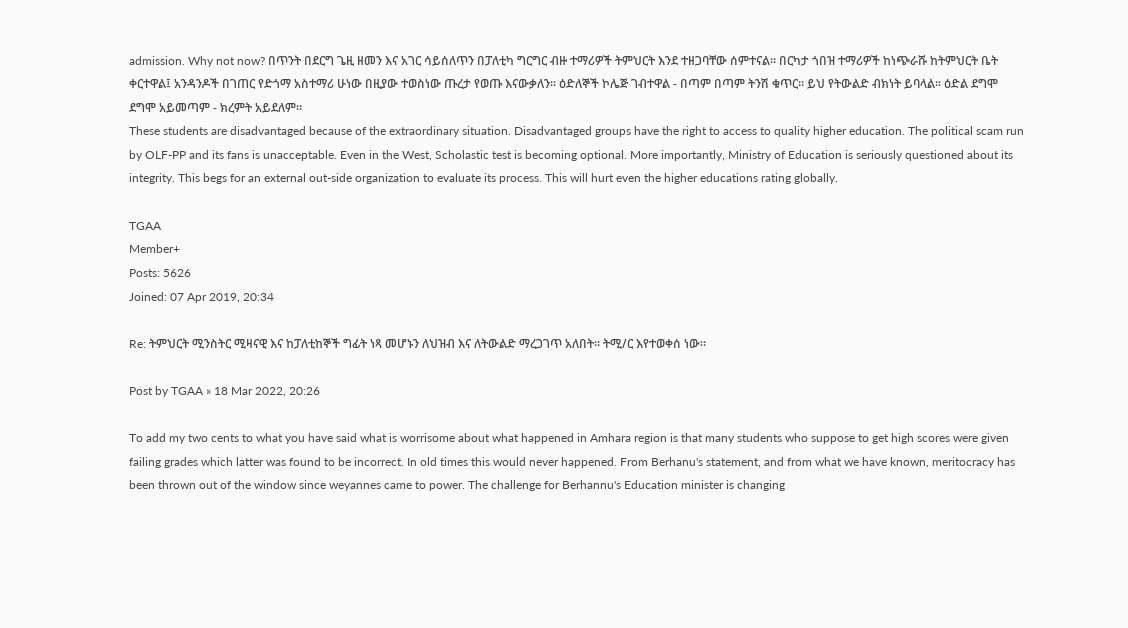admission. Why not now? በጥንት በደርግ ጌዚ ዘመን እና አገር ሳይሰለጥን በፓለቲካ ግርግር ብዙ ተማሪዎች ትምህርት እንደ ተዘጋባቸው ሰምተናል። በርካታ ጎበዝ ተማሪዎች ከነጭራሹ ከትምህርት ቤት ቀርተዋል፤ አንዳንዶች በገጠር የድጎማ አስተማሪ ሁነው በዚያው ተወስነው ጡረታ የወጡ እናውቃለን። ዕድለኞች ኮሌጅ ገብተዋል - በጣም በጣም ትንሽ ቁጥር። ይህ የትውልድ ብክነት ይባላል። ዕድል ደግሞ ደግሞ አይመጣም - ክረምት አይደለም።
These students are disadvantaged because of the extraordinary situation. Disadvantaged groups have the right to access to quality higher education. The political scam run by OLF-PP and its fans is unacceptable. Even in the West, Scholastic test is becoming optional. More importantly, Ministry of Education is seriously questioned about its integrity. This begs for an external out-side organization to evaluate its process. This will hurt even the higher educations rating globally.

TGAA
Member+
Posts: 5626
Joined: 07 Apr 2019, 20:34

Re: ትምህርት ሚንስትር ሚዛናዊ እና ከፓለቲከኞች ግፊት ነጻ መሆኑን ለህዝብ እና ለትውልድ ማረጋገጥ አለበት። ትሚ/ር እየተወቀሰ ነው።

Post by TGAA » 18 Mar 2022, 20:26

To add my two cents to what you have said what is worrisome about what happened in Amhara region is that many students who suppose to get high scores were given failing grades which latter was found to be incorrect. In old times this would never happened. From Berhanu's statement, and from what we have known, meritocracy has been thrown out of the window since weyannes came to power. The challenge for Berhannu's Education minister is changing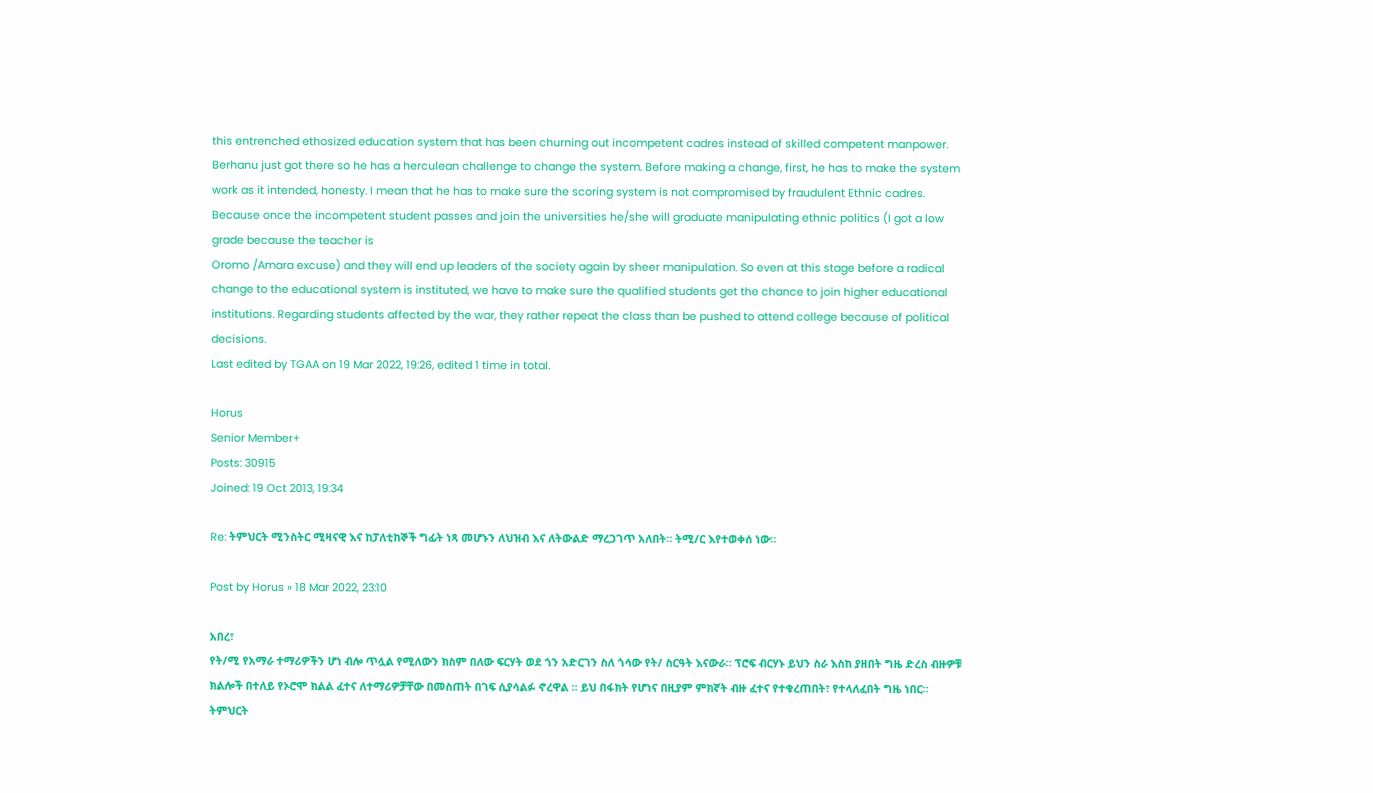this entrenched ethosized education system that has been churning out incompetent cadres instead of skilled competent manpower. Berhanu just got there so he has a herculean challenge to change the system. Before making a change, first, he has to make the system work as it intended, honesty. I mean that he has to make sure the scoring system is not compromised by fraudulent Ethnic cadres. Because once the incompetent student passes and join the universities he/she will graduate manipulating ethnic politics (I got a low grade because the teacher is
Oromo /Amara excuse) and they will end up leaders of the society again by sheer manipulation. So even at this stage before a radical change to the educational system is instituted, we have to make sure the qualified students get the chance to join higher educational institutions. Regarding students affected by the war, they rather repeat the class than be pushed to attend college because of political decisions.
Last edited by TGAA on 19 Mar 2022, 19:26, edited 1 time in total.

Horus
Senior Member+
Posts: 30915
Joined: 19 Oct 2013, 19:34

Re: ትምህርት ሚንስትር ሚዛናዊ እና ከፓለቲከኞች ግፊት ነጻ መሆኑን ለህዝብ እና ለትውልድ ማረጋገጥ አለበት። ትሚ/ር እየተወቀሰ ነው።

Post by Horus » 18 Mar 2022, 23:10

አበረ፣
የት/ሚ የአማራ ተማሪዎችን ሆነ ብሎ ጥሏል የሚለውን ክስም በለው ፍርሃት ወደ ጎን አድርገን ስለ ጎሳው የት/ ስርዓት እናውራ። ፕሮፍ ብርሃኑ ይህን ስራ እስከ ያዘበት ግዜ ድረስ ብዙዎቹ ክልሎች በተለይ የኦሮሞ ክልል ፈተና ለተማሪዎቻቸው በመስጠት በገፍ ሲያሳልፉ ኖረዋል ። ይህ በፋክት የሆነና በዚያም ምክኛት ብዙ ፈተና የተቁረጠበት፣ የተላለፈበት ግዜ ነበር። ትምህርት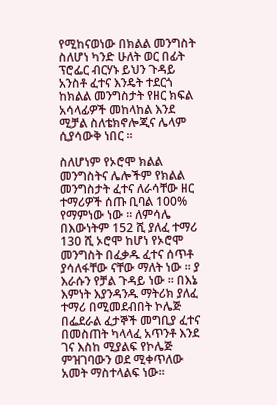የሚከናወነው በክልል መንግስት ስለሆነ ካንድ ሁለት ወር በፊት ፕሮፌር ብርሃኑ ይህን ጉዳይ አንስቶ ፈተና እንዴት ተደርጎ ከክልል መንግስታት የዘር ክፍል አሳላፊዎች መከላከል እንደ ሚቻል ስለቴክኖሎጂና ሌላም ሲያሳውቅ ነበር ።

ስለሆነም የኦሮሞ ክልል መንግስትና ሌሎችም የክልል መንግስታት ፈተና ለራሳቸው ዘር ተማሪዎች ሰጡ ቢባል 100% የማምነው ነው ። ለምሳሌ በእውነትም 152 ሺ ያለፈ ተማሪ 130 ሺ ኦሮሞ ከሆነ የኦሮሞ መንግስት በፈቃዱ ፈተና ሰጥቶ ያሳለፋቸው ናቸው ማለት ነው ። ያ እራሱን የቻል ጉዳይ ነው ። በእኔ እምነት እያንዳንዱ ማትሪክ ያለፈ ተማሪ በሚመደብበት ኮሌጅ በፌደራል ፈታኞች መግቢያ ፈተና በመስጠት ካላላፈ አጥንቶ እንደ ገና እስከ ሚያልፍ የኮሌጅ ምዝገባውን ወደ ሚቀጥለው አመት ማስተላልፍ ነው።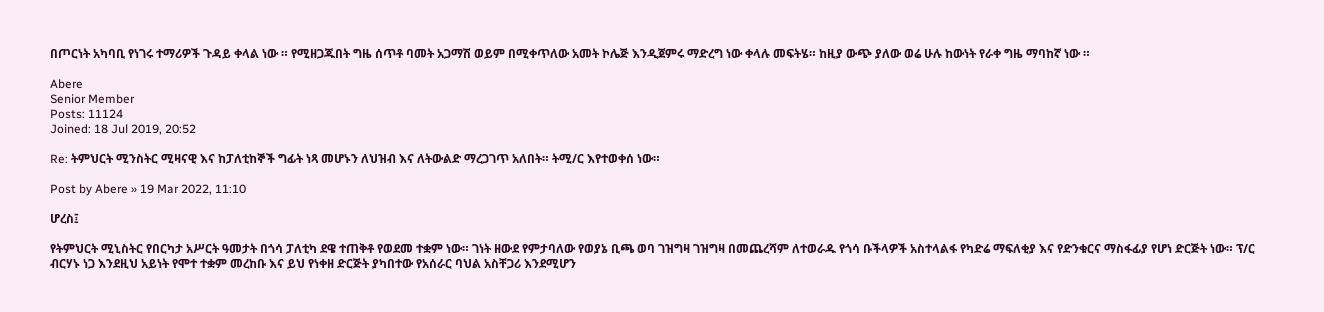በጦርነት አካባቢ የነገሩ ተማሪዎች ጉዳይ ቀላል ነው ። የሚዘጋጁበት ግዜ ሰጥቶ ባመት አጋማሽ ወይም በሚቀጥለው አመት ኮሌጅ እንዲጀምሩ ማድረግ ነው ቀላሉ መፍትሄ። ከዚያ ውጭ ያለው ወሬ ሁሉ ከውነት የራቀ ግዜ ማባከኛ ነው ።

Abere
Senior Member
Posts: 11124
Joined: 18 Jul 2019, 20:52

Re: ትምህርት ሚንስትር ሚዛናዊ እና ከፓለቲከኞች ግፊት ነጻ መሆኑን ለህዝብ እና ለትውልድ ማረጋገጥ አለበት። ትሚ/ር እየተወቀሰ ነው።

Post by Abere » 19 Mar 2022, 11:10

ሆረስ፤

የትምህርት ሚኒስትር የበርካታ አሥርት ዓመታት በጎሳ ፓለቲካ ደዌ ተጠቅቶ የወደመ ተቋም ነው። ገነት ዘውደ የምታባለው የወያኔ ቢጫ ወባ ገዝግዛ ገዝግዛ በመጨረሻም ለተወራዱ የጎሳ ቡችላዎች አስተላልፋ የካድሬ ማፍለቂያ እና የድንቁርና ማስፋፊያ የሆነ ድርጅት ነው። ፕ/ር ብርሃኑ ነጋ እንደዚህ አይነት የሞተ ተቋም መረከቡ እና ይህ የነቀዘ ድርጅት ያካበተው የአሰራር ባህል አስቸጋሪ እንደሚሆን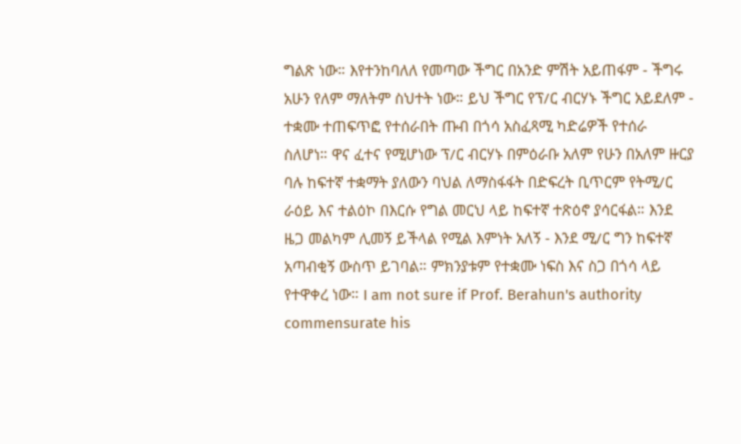ግልጽ ነው። እየተንከባለለ የመጣው ችግር በአንድ ምሽት አይጠፋም - ችግሩ አሁን የለም ማለትም ስህተት ነው። ይህ ችግር የፕ/ር ብርሃኑ ችግር አይደለም - ተቋሙ ተጠፍጥፎ የተሰራበት ጡብ በጎሳ አስፈጻሚ ካድሬዎች የተሰራ ስለሆነ። ዋና ፈተና የሚሆነው ፕ/ር ብርሃኑ በምዕራቡ አለም የሁን በአለም ዙርያ ባሉ ከፍተኛ ተቋማት ያለውን ባህል ለማስፋፋት በድፍረት ቢጥርም የትሚ/ር ራዕይ እና ተልዕኮ በእርሱ የግል መርህ ላይ ከፍተኛ ተጽዕኖ ያሳርፋል። እንደ ዜጋ መልካም ሊመኝ ይችላል የሚል እምነት አለኝ - እንደ ሚ/ር ግን ከፍተኛ አጣብቂኝ ውስጥ ይገባል። ምክንያቱም የተቋሙ ነፍስ እና ስጋ በጎሳ ላይ የተዋቀረ ነው። I am not sure if Prof. Berahun's authority commensurate his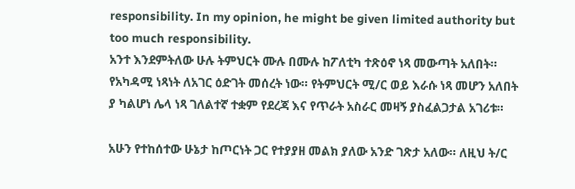responsibility. In my opinion, he might be given limited authority but too much responsibility.
አንተ እንደምትለው ሁሉ ትምህርት ሙሉ በሙሉ ከፖለቲካ ተጽዕኖ ነጻ መውጣት አለበት። የአካዳሚ ነጻነት ለአገር ዕድገት መሰረት ነው። የትምህርት ሚ/ር ወይ እራሱ ነጻ መሆን አለበት ያ ካልሆነ ሌላ ነጻ ገለልተኛ ተቋም የደረጃ እና የጥራት አስራር መዛኝ ያስፈልጋታል አገሪቱ።

አሁን የተከሰተው ሁኔታ ከጦርነት ጋር የተያያዘ መልክ ያለው አንድ ገጽታ አለው። ለዚህ ት/ር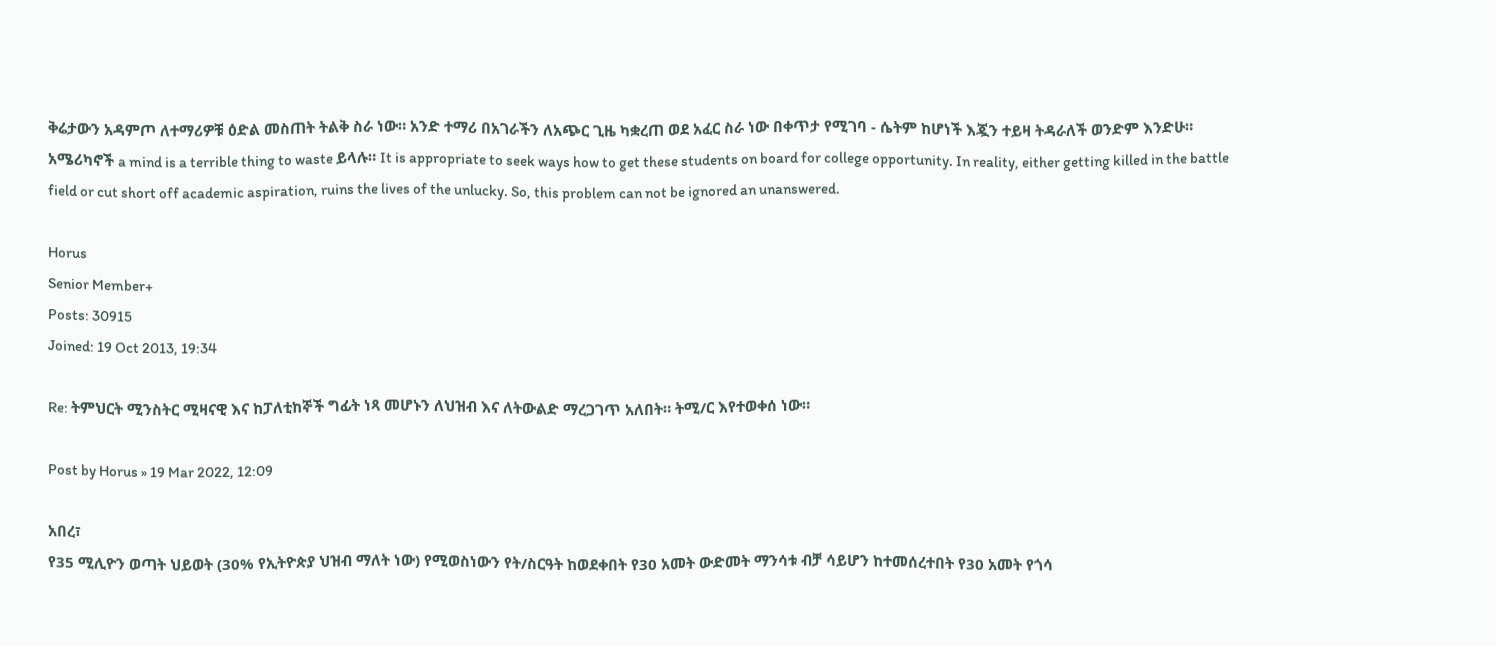ቅሬታውን አዳምጦ ለተማሪዎቹ ዕድል መስጠት ትልቅ ስራ ነው። አንድ ተማሪ በአገራችን ለአጭር ጊዜ ካቋረጠ ወደ አፈር ስራ ነው በቀጥታ የሚገባ - ሴትም ከሆነች እጇን ተይዛ ትዳራለች ወንድም እንድሁ። አሜሪካኖች a mind is a terrible thing to waste ይላሉ። It is appropriate to seek ways how to get these students on board for college opportunity. In reality, either getting killed in the battle field or cut short off academic aspiration, ruins the lives of the unlucky. So, this problem can not be ignored an unanswered.

Horus
Senior Member+
Posts: 30915
Joined: 19 Oct 2013, 19:34

Re: ትምህርት ሚንስትር ሚዛናዊ እና ከፓለቲከኞች ግፊት ነጻ መሆኑን ለህዝብ እና ለትውልድ ማረጋገጥ አለበት። ትሚ/ር እየተወቀሰ ነው።

Post by Horus » 19 Mar 2022, 12:09

አበረ፣
የ35 ሚሊዮን ወጣት ህይወት (30% የኢትዮጵያ ህዝብ ማለት ነው) የሚወስነውን የት/ስርዓት ከወደቀበት የ30 አመት ውድመት ማንሳቱ ብቻ ሳይሆን ከተመሰረተበት የ30 አመት የጎሳ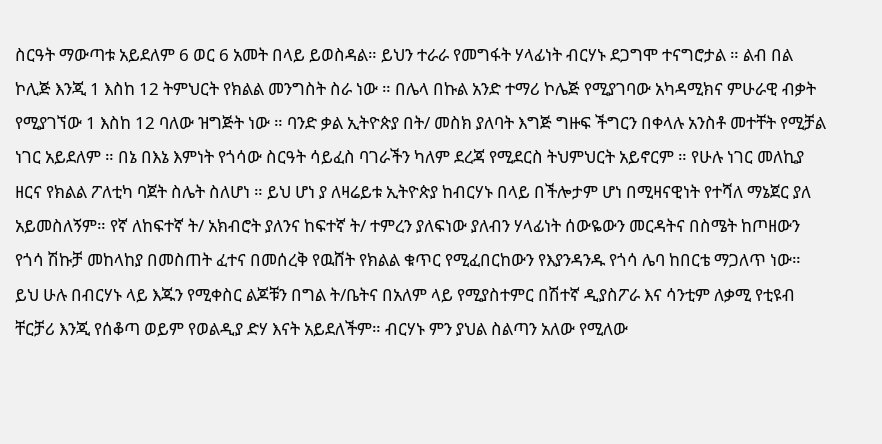ስርዓት ማውጣቱ አይደለም 6 ወር 6 አመት በላይ ይወስዳል። ይህን ተራራ የመግፋት ሃላፊነት ብርሃኑ ደጋግሞ ተናግሮታል ። ልብ በል ኮሊጅ እንጂ 1 እስከ 12 ትምህርት የክልል መንግስት ስራ ነው ። በሌላ በኩል አንድ ተማሪ ኮሌጅ የሚያገባው አካዳሚክና ምሁራዊ ብቃት የሚያገኘው 1 እስከ 12 ባለው ዝግጅት ነው ። ባንድ ቃል ኢትዮጵያ በት/ መስክ ያለባት እግጅ ግዙፍ ችግርን በቀላሉ አንስቶ መተቸት የሚቻል ነገር አይደለም ። በኔ በእኔ እምነት የጎሳው ስርዓት ሳይፈስ ባገራችን ካለም ደረጃ የሚደርስ ትህምህርት አይኖርም ። የሁሉ ነገር መለኪያ ዘርና የክልል ፖለቲካ ባጀት ስሌት ስለሆነ ። ይህ ሆነ ያ ለዛሬይቱ ኢትዮጵያ ከብርሃኑ በላይ በችሎታም ሆነ በሚዛናዊነት የተሻለ ማኔጀር ያለ አይመስለኝም። የኛ ለከፍተኛ ት/ አክብሮት ያለንና ከፍተኛ ት/ ተምረን ያለፍነው ያለብን ሃላፊነት ሰውዬውን መርዳትና በስሜት ከጦዘውን የጎሳ ሽኩቻ መከላከያ በመስጠት ፈተና በመሰረቅ የዉሸት የክልል ቁጥር የሚፈበርከውን የእያንዳንዱ የጎሳ ሌባ ከበርቴ ማጋለጥ ነው። ይህ ሁሉ በብርሃኑ ላይ እጁን የሚቀስር ልጆቹን በግል ት/ቤትና በአለም ላይ የሚያስተምር በሽተኛ ዲያስፖራ እና ሳንቲም ለቃሚ የቲዩብ ቸርቻሪ እንጂ የሰቆጣ ወይም የወልዲያ ድሃ እናት አይደለችም። ብርሃኑ ምን ያህል ስልጣን አለው የሚለው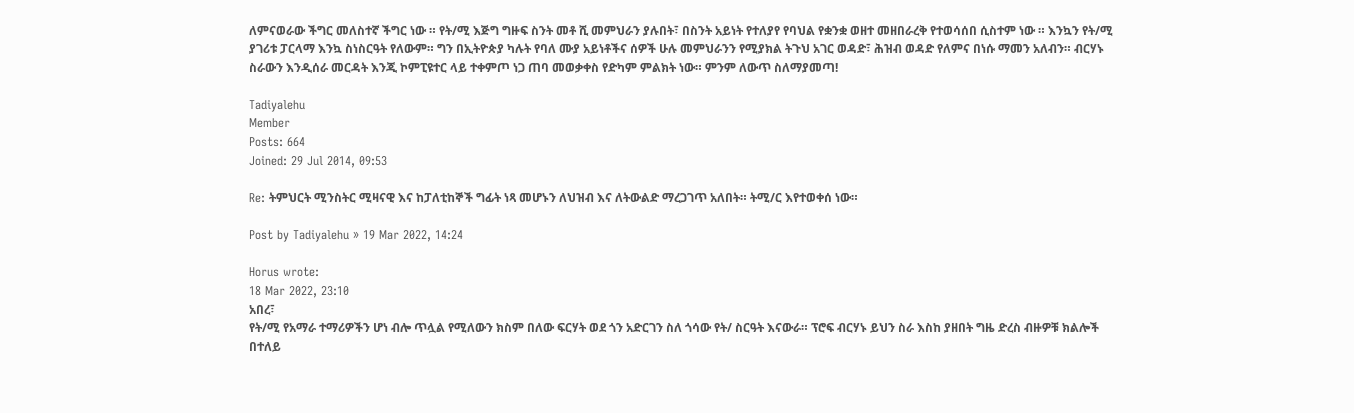ለምናወራው ችግር መለስተኛ ችግር ነው ። የት/ሚ እጅግ ግዙፍ ስንት መቶ ሺ መምህራን ያሉበት፣ በስንት አይነት የተለያየ የባህል የቋንቋ ወዘተ መዘበራረቅ የተወሳሰበ ሲስተም ነው ። እንኳን የት/ሚ ያገሪቱ ፓርላማ እንኳ ስነስርዓት የለውም። ግን በኢትዮጵያ ካሉት የባለ ሙያ አይነቶችና ሰዎች ሁሉ መምህራንን የሚያክል ትጉህ አገር ወዳድ፣ ሕዝብ ወዳድ የለምና በነሱ ማመን አለብን። ብርሃኑ ስራውን እንዲሰራ መርዳት እንጂ ኮምፒዩተር ላይ ተቀምጦ ነጋ ጠባ መወቃቀስ የድካም ምልክት ነው። ምንም ለውጥ ስለማያመጣ!

Tadiyalehu
Member
Posts: 664
Joined: 29 Jul 2014, 09:53

Re: ትምህርት ሚንስትር ሚዛናዊ እና ከፓለቲከኞች ግፊት ነጻ መሆኑን ለህዝብ እና ለትውልድ ማረጋገጥ አለበት። ትሚ/ር እየተወቀሰ ነው።

Post by Tadiyalehu » 19 Mar 2022, 14:24

Horus wrote:
18 Mar 2022, 23:10
አበረ፣
የት/ሚ የአማራ ተማሪዎችን ሆነ ብሎ ጥሏል የሚለውን ክስም በለው ፍርሃት ወደ ጎን አድርገን ስለ ጎሳው የት/ ስርዓት እናውራ። ፕሮፍ ብርሃኑ ይህን ስራ እስከ ያዘበት ግዜ ድረስ ብዙዎቹ ክልሎች በተለይ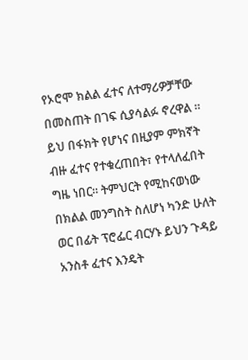የኦሮሞ ክልል ፈተና ለተማሪዎቻቸው በመስጠት በገፍ ሲያሳልፉ ኖረዋል ። ይህ በፋክት የሆነና በዚያም ምክኛት ብዙ ፈተና የተቁረጠበት፣ የተላለፈበት ግዜ ነበር። ትምህርት የሚከናወነው በክልል መንግስት ስለሆነ ካንድ ሁለት ወር በፊት ፕሮፌር ብርሃኑ ይህን ጉዳይ አንስቶ ፈተና እንዴት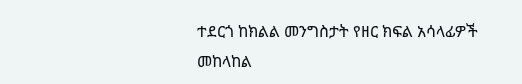ተደርጎ ከክልል መንግስታት የዘር ክፍል አሳላፊዎች መከላከል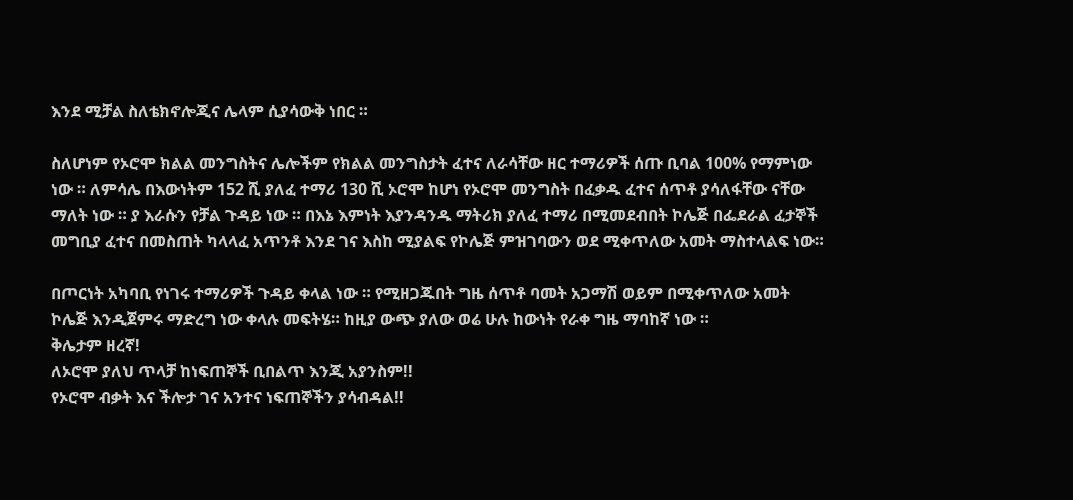እንደ ሚቻል ስለቴክኖሎጂና ሌላም ሲያሳውቅ ነበር ።

ስለሆነም የኦሮሞ ክልል መንግስትና ሌሎችም የክልል መንግስታት ፈተና ለራሳቸው ዘር ተማሪዎች ሰጡ ቢባል 100% የማምነው ነው ። ለምሳሌ በእውነትም 152 ሺ ያለፈ ተማሪ 130 ሺ ኦሮሞ ከሆነ የኦሮሞ መንግስት በፈቃዱ ፈተና ሰጥቶ ያሳለፋቸው ናቸው ማለት ነው ። ያ እራሱን የቻል ጉዳይ ነው ። በእኔ እምነት እያንዳንዱ ማትሪክ ያለፈ ተማሪ በሚመደብበት ኮሌጅ በፌደራል ፈታኞች መግቢያ ፈተና በመስጠት ካላላፈ አጥንቶ እንደ ገና እስከ ሚያልፍ የኮሌጅ ምዝገባውን ወደ ሚቀጥለው አመት ማስተላልፍ ነው።

በጦርነት አካባቢ የነገሩ ተማሪዎች ጉዳይ ቀላል ነው ። የሚዘጋጁበት ግዜ ሰጥቶ ባመት አጋማሽ ወይም በሚቀጥለው አመት ኮሌጅ እንዲጀምሩ ማድረግ ነው ቀላሉ መፍትሄ። ከዚያ ውጭ ያለው ወሬ ሁሉ ከውነት የራቀ ግዜ ማባከኛ ነው ።
ቅሌታም ዘረኛ!
ለኦሮሞ ያለህ ጥላቻ ከነፍጠኞች ቢበልጥ እንጂ አያንስም!!
የኦሮሞ ብቃት እና ችሎታ ገና አንተና ነፍጠኞችን ያሳብዳል!!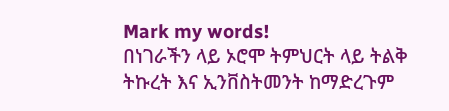Mark my words!
በነገራችን ላይ ኦሮሞ ትምህርት ላይ ትልቅ ትኩረት እና ኢንቨስትመንት ከማድረጉም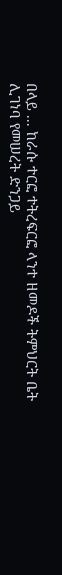በላይ ... ከራሱ ተርፎ ተትረፍርፎ ላንተ ዘመዶች ትምህርት ቤት ሊገነባ የመሠረት ድንጋይ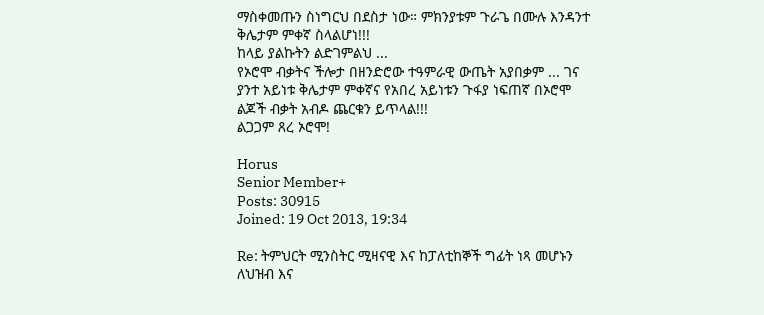ማስቀመጡን ስነግርህ በደስታ ነው። ምክንያቱም ጉራጌ በሙሉ እንዳንተ ቅሌታም ምቀኛ ስላልሆነ!!!
ከላይ ያልኩትን ልድገምልህ ...
የኦሮሞ ብቃትና ችሎታ በዘንድሮው ተዓምራዊ ውጤት አያበቃም ... ገና ያንተ አይነቱ ቅሌታም ምቀኛና የአበረ አይነቱን ጉፋያ ነፍጠኛ በኦሮሞ ልጆች ብቃት አብዶ ጨርቁን ይጥላል!!!
ልጋጋም ጸረ ኦሮሞ!

Horus
Senior Member+
Posts: 30915
Joined: 19 Oct 2013, 19:34

Re: ትምህርት ሚንስትር ሚዛናዊ እና ከፓለቲከኞች ግፊት ነጻ መሆኑን ለህዝብ እና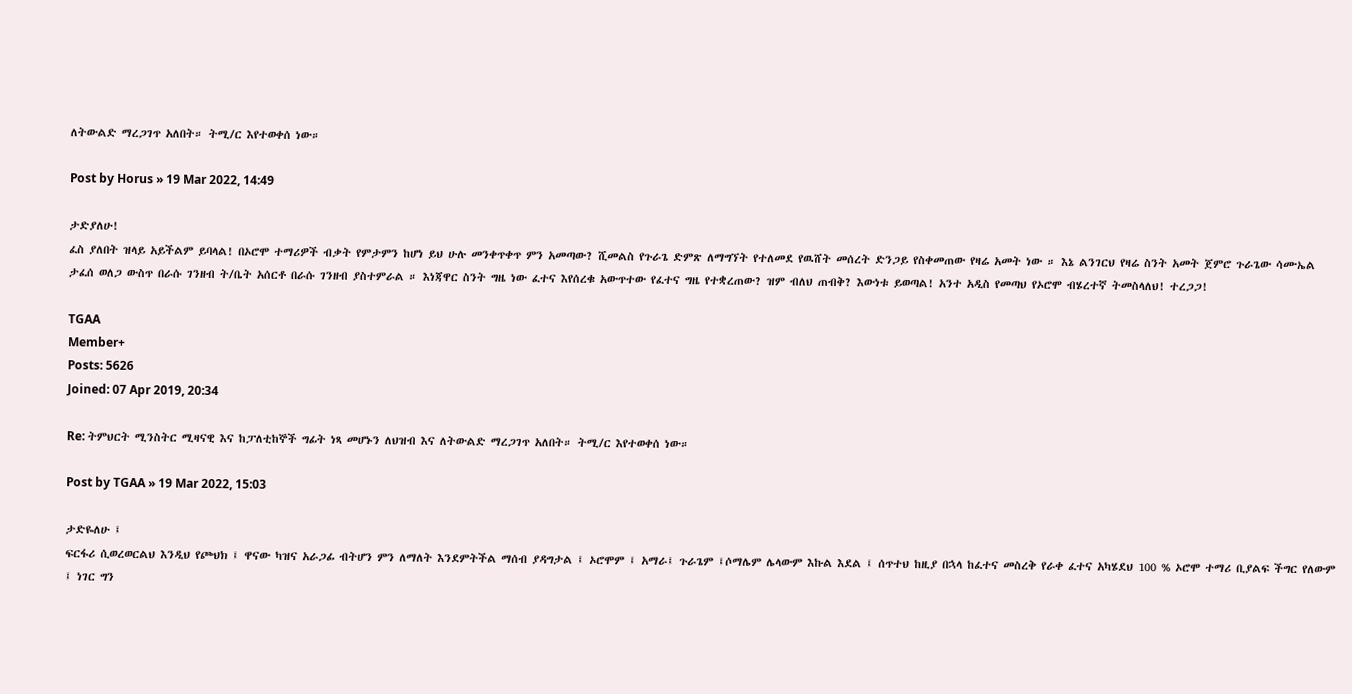ለትውልድ ማረጋገጥ አለበት። ትሚ/ር እየተወቀሰ ነው።

Post by Horus » 19 Mar 2022, 14:49

ታድያለሁ!
ፈስ ያለበት ዝላይ አይችልም ይባላል! በኦሮሞ ተማሪዎች ብቃት የምታምን ከሆነ ይህ ሁሉ መንቀጥቀጥ ምን አመጣው? ሺመልስ የጉራጌ ድምጽ ለማግኘት የተለመደ የዉሸት መሰረት ድንጋይ የስቀመጠው የዛሬ አመት ነው ። እኔ ልንገርህ የዛሬ ስንት አመት ጀምሮ ጉራጌው ሳሙኤል ታፈሰ ወለጋ ውስጥ በራሱ ገንዘብ ት/ቤት አሰርቶ በራሱ ገንዘብ ያስተምራል ። እነጃዋር ስንት ግዜ ነው ፈተና እየሰረቁ አውጥተው የፈተና ግዜ የተቋረጠው? ዝም ብለህ ጠብቅ? እውነቱ ይወጣል! አንተ አዲስ የመጣህ የኦሮሞ ብሄረተኛ ትመስላለህ! ተረጋጋ!

TGAA
Member+
Posts: 5626
Joined: 07 Apr 2019, 20:34

Re: ትምህርት ሚንስትር ሚዛናዊ እና ከፓለቲከኞች ግፊት ነጻ መሆኑን ለህዝብ እና ለትውልድ ማረጋገጥ አለበት። ትሚ/ር እየተወቀሰ ነው።

Post by TGAA » 19 Mar 2022, 15:03

ታድዬለሁ ፤
ፍርፋሪ ሲወረወርልህ እንዲህ የጮህክ ፤ ዋናው ካዝና አራጋፊ ብትሆን ምን ለማለት እንደምትችል ማሰብ ያዳግታል ፤ ኦሮሞም ፤ አማራ፤ ጉራጌም ፤ሶማሌም ሌላውም እኩል እደል ፤ ሰጥተህ ከዚያ በኋላ ከፈተና መስረቅ የራቀ ፈተና አካሄደህ 100 % ኦሮሞ ተማሪ ቢያልፍ ችግር የለውም ፤ ነገር ግን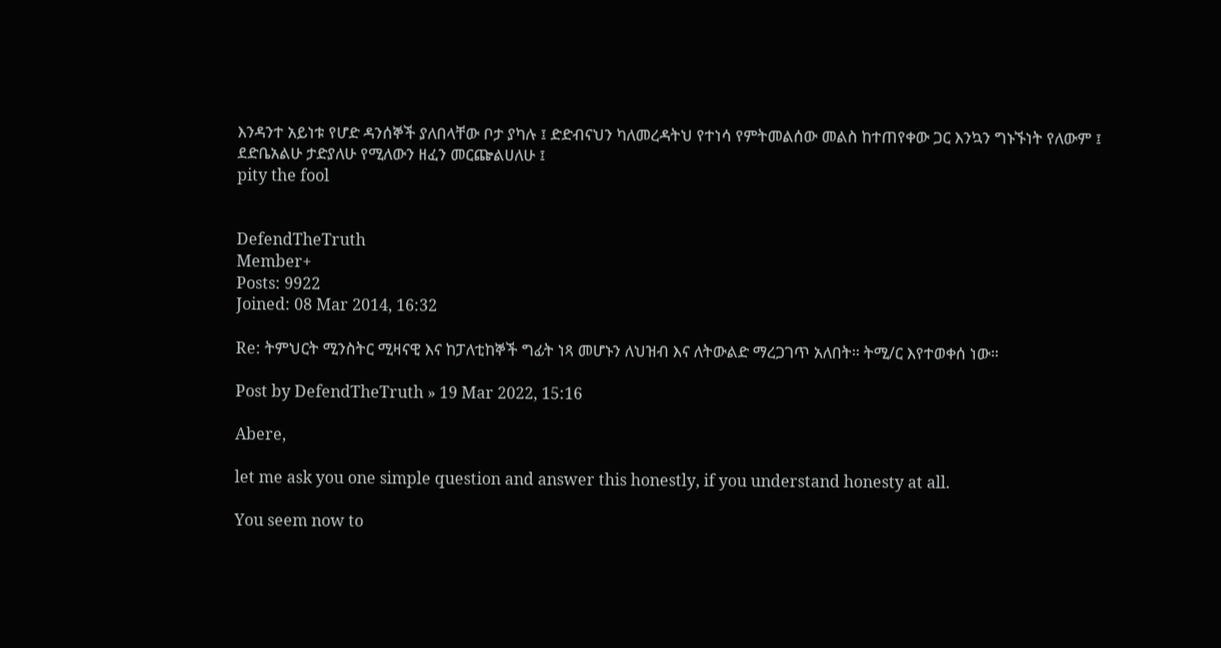እንዳንተ አይነቱ የሆድ ዳንሰኞች ያለበላቸው ቦታ ያካሉ ፤ ድድብናህን ካለመረዳትህ የተነሳ የምትመልሰው መልስ ከተጠየቀው ጋር እንኳን ግኑኙነት የለውም ፤
ደድቤአልሁ ታድያለሁ የሚለውን ዘፈን መርጬልሀለሁ ፤
pity the fool


DefendTheTruth
Member+
Posts: 9922
Joined: 08 Mar 2014, 16:32

Re: ትምህርት ሚንስትር ሚዛናዊ እና ከፓለቲከኞች ግፊት ነጻ መሆኑን ለህዝብ እና ለትውልድ ማረጋገጥ አለበት። ትሚ/ር እየተወቀሰ ነው።

Post by DefendTheTruth » 19 Mar 2022, 15:16

Abere,

let me ask you one simple question and answer this honestly, if you understand honesty at all.

You seem now to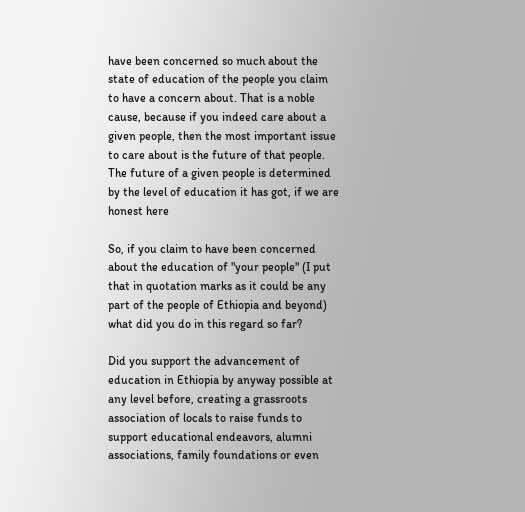have been concerned so much about the state of education of the people you claim to have a concern about. That is a noble cause, because if you indeed care about a given people, then the most important issue to care about is the future of that people. The future of a given people is determined by the level of education it has got, if we are honest here

So, if you claim to have been concerned about the education of "your people" (I put that in quotation marks as it could be any part of the people of Ethiopia and beyond) what did you do in this regard so far?

Did you support the advancement of education in Ethiopia by anyway possible at any level before, creating a grassroots association of locals to raise funds to support educational endeavors, alumni associations, family foundations or even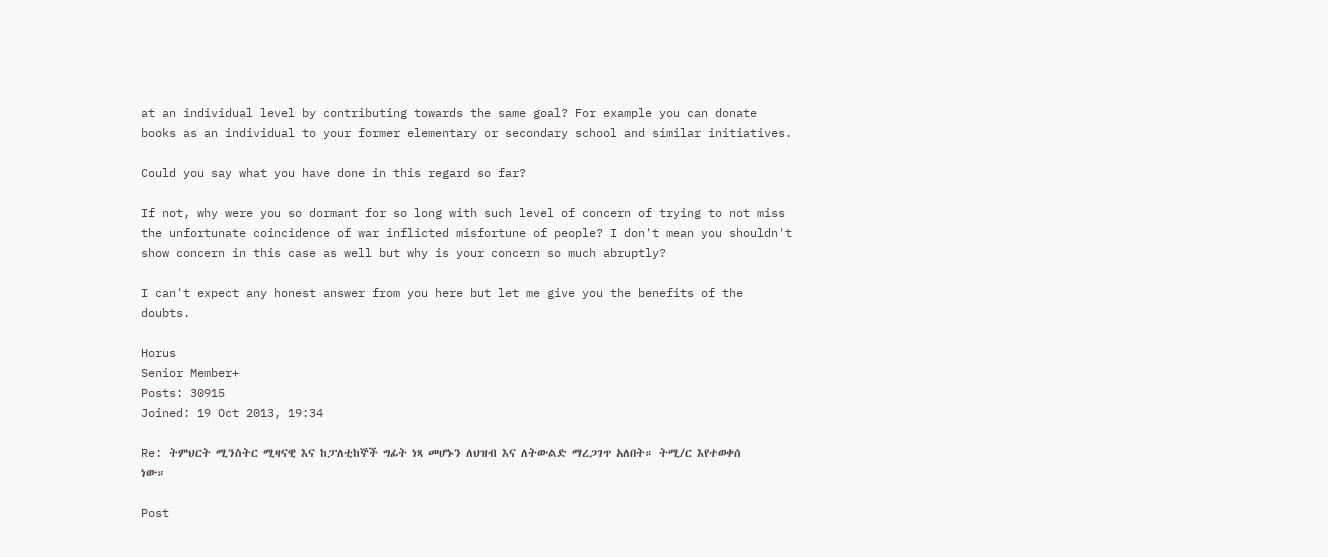at an individual level by contributing towards the same goal? For example you can donate books as an individual to your former elementary or secondary school and similar initiatives.

Could you say what you have done in this regard so far?

If not, why were you so dormant for so long with such level of concern of trying to not miss the unfortunate coincidence of war inflicted misfortune of people? I don't mean you shouldn't show concern in this case as well but why is your concern so much abruptly?

I can't expect any honest answer from you here but let me give you the benefits of the doubts.

Horus
Senior Member+
Posts: 30915
Joined: 19 Oct 2013, 19:34

Re: ትምህርት ሚንስትር ሚዛናዊ እና ከፓለቲከኞች ግፊት ነጻ መሆኑን ለህዝብ እና ለትውልድ ማረጋገጥ አለበት። ትሚ/ር እየተወቀሰ ነው።

Post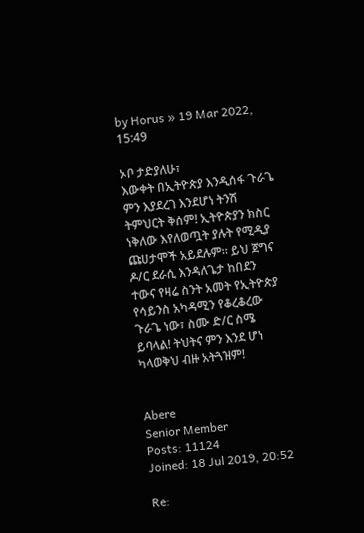by Horus » 19 Mar 2022, 15:49

ኦቦ ታድያለሁ፣
እውቀት በኢትዮጵያ እንዲሰፋ ጉራጌ ምን እያደረገ እንደሆነ ትንሽ ትምህርት ቅሰም! ኢትዮጵያን ክስር ነቅለው እየለወጧት ያሉት የሚዲያ ጩሀታሞች አይደሉም። ይህ ጀግና ዶ/ር ደራሲ እንዳለጌታ ከበደን ተውና የዛሬ ስንት አመት የኢትዮጵያ የሳይንስ አካዳሚን የቆረቆረው ጉራጌ ነው፣ ስሙ ድ/ር ስሜ ይባላል! ትህትና ምን እንደ ሆነ ካላወቅህ ብዙ አትጓዝም!


Abere
Senior Member
Posts: 11124
Joined: 18 Jul 2019, 20:52

Re: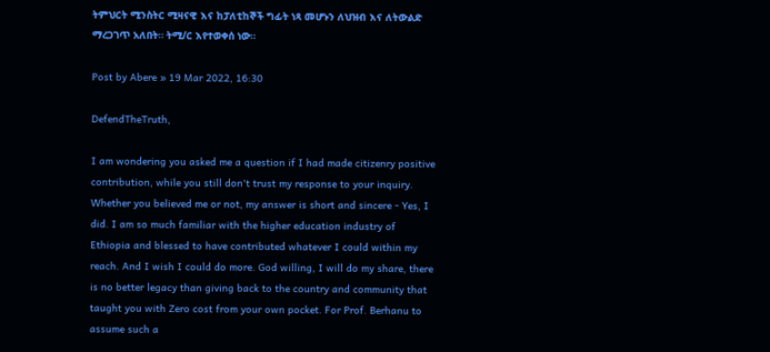ትምህርት ሚንስትር ሚዛናዊ እና ከፓለቲከኞች ግፊት ነጻ መሆኑን ለህዝብ እና ለትውልድ ማረጋገጥ አለበት። ትሚ/ር እየተወቀሰ ነው።

Post by Abere » 19 Mar 2022, 16:30

DefendTheTruth,

I am wondering you asked me a question if I had made citizenry positive contribution, while you still don't trust my response to your inquiry. Whether you believed me or not, my answer is short and sincere - Yes, I did. I am so much familiar with the higher education industry of Ethiopia and blessed to have contributed whatever I could within my reach. And I wish I could do more. God willing, I will do my share, there is no better legacy than giving back to the country and community that taught you with Zero cost from your own pocket. For Prof. Berhanu to assume such a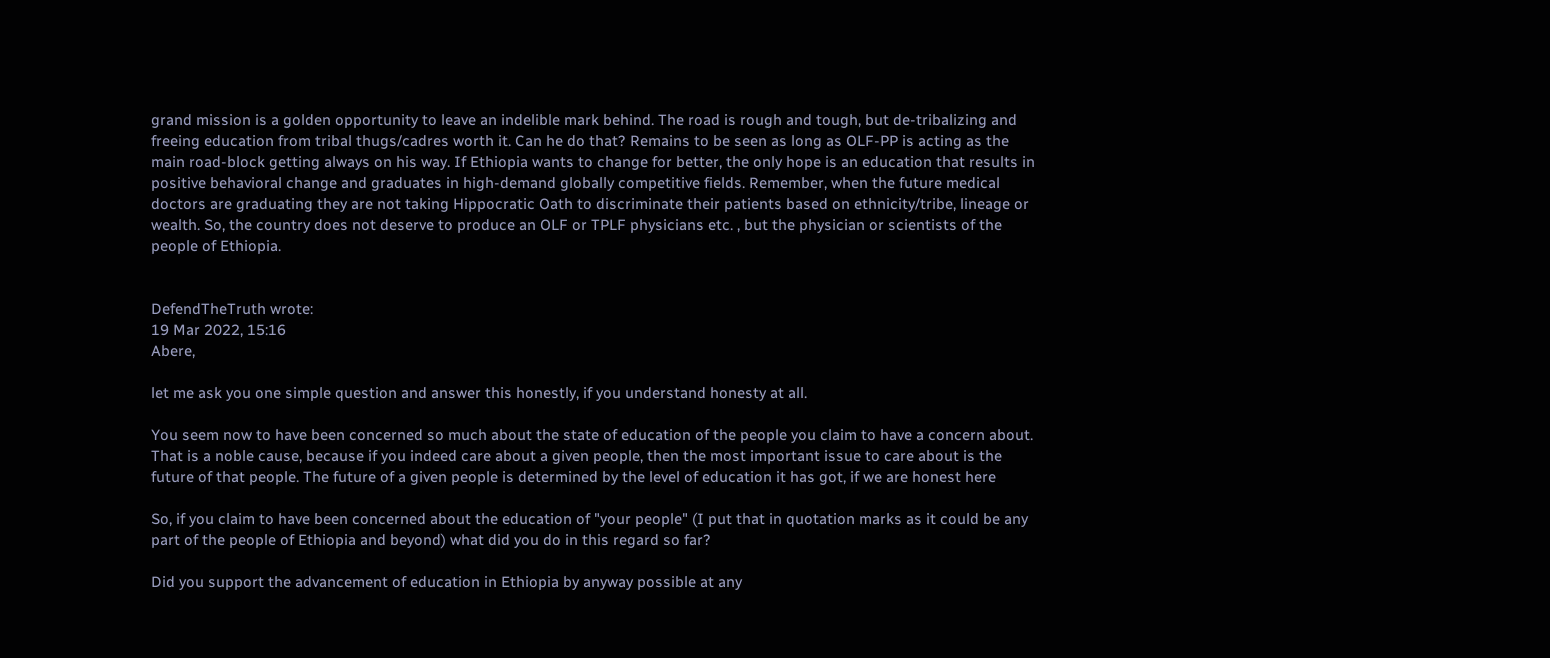grand mission is a golden opportunity to leave an indelible mark behind. The road is rough and tough, but de-tribalizing and freeing education from tribal thugs/cadres worth it. Can he do that? Remains to be seen as long as OLF-PP is acting as the main road-block getting always on his way. If Ethiopia wants to change for better, the only hope is an education that results in positive behavioral change and graduates in high-demand globally competitive fields. Remember, when the future medical doctors are graduating they are not taking Hippocratic Oath to discriminate their patients based on ethnicity/tribe, lineage or wealth. So, the country does not deserve to produce an OLF or TPLF physicians etc. , but the physician or scientists of the people of Ethiopia.


DefendTheTruth wrote:
19 Mar 2022, 15:16
Abere,

let me ask you one simple question and answer this honestly, if you understand honesty at all.

You seem now to have been concerned so much about the state of education of the people you claim to have a concern about. That is a noble cause, because if you indeed care about a given people, then the most important issue to care about is the future of that people. The future of a given people is determined by the level of education it has got, if we are honest here

So, if you claim to have been concerned about the education of "your people" (I put that in quotation marks as it could be any part of the people of Ethiopia and beyond) what did you do in this regard so far?

Did you support the advancement of education in Ethiopia by anyway possible at any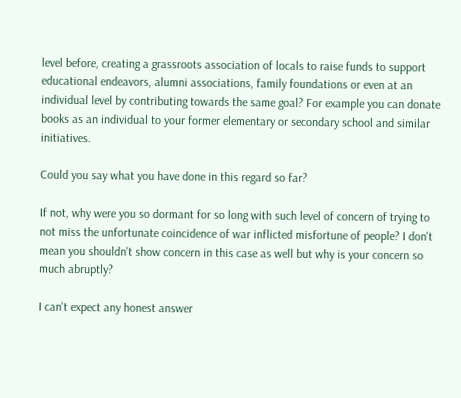level before, creating a grassroots association of locals to raise funds to support educational endeavors, alumni associations, family foundations or even at an individual level by contributing towards the same goal? For example you can donate books as an individual to your former elementary or secondary school and similar initiatives.

Could you say what you have done in this regard so far?

If not, why were you so dormant for so long with such level of concern of trying to not miss the unfortunate coincidence of war inflicted misfortune of people? I don't mean you shouldn't show concern in this case as well but why is your concern so much abruptly?

I can't expect any honest answer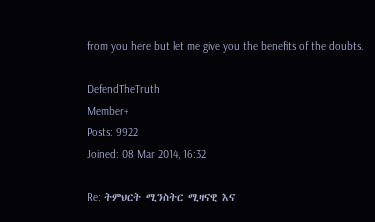from you here but let me give you the benefits of the doubts.

DefendTheTruth
Member+
Posts: 9922
Joined: 08 Mar 2014, 16:32

Re: ትምህርት ሚንስትር ሚዛናዊ እና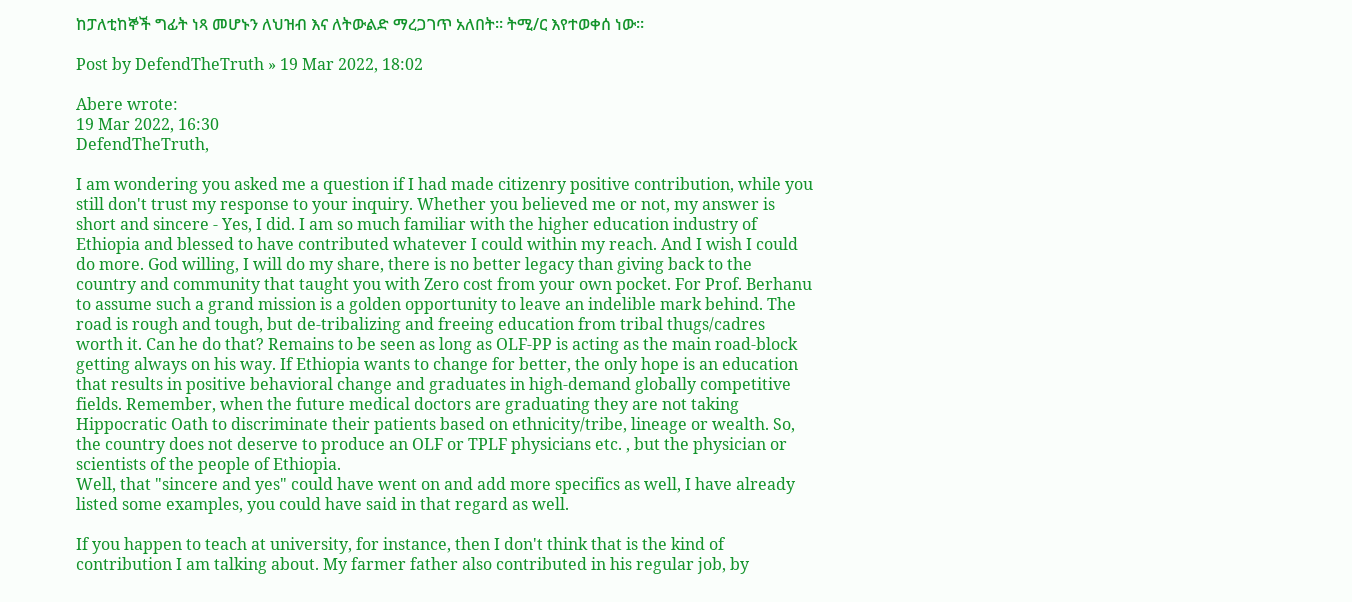ከፓለቲከኞች ግፊት ነጻ መሆኑን ለህዝብ እና ለትውልድ ማረጋገጥ አለበት። ትሚ/ር እየተወቀሰ ነው።

Post by DefendTheTruth » 19 Mar 2022, 18:02

Abere wrote:
19 Mar 2022, 16:30
DefendTheTruth,

I am wondering you asked me a question if I had made citizenry positive contribution, while you still don't trust my response to your inquiry. Whether you believed me or not, my answer is short and sincere - Yes, I did. I am so much familiar with the higher education industry of Ethiopia and blessed to have contributed whatever I could within my reach. And I wish I could do more. God willing, I will do my share, there is no better legacy than giving back to the country and community that taught you with Zero cost from your own pocket. For Prof. Berhanu to assume such a grand mission is a golden opportunity to leave an indelible mark behind. The road is rough and tough, but de-tribalizing and freeing education from tribal thugs/cadres worth it. Can he do that? Remains to be seen as long as OLF-PP is acting as the main road-block getting always on his way. If Ethiopia wants to change for better, the only hope is an education that results in positive behavioral change and graduates in high-demand globally competitive fields. Remember, when the future medical doctors are graduating they are not taking Hippocratic Oath to discriminate their patients based on ethnicity/tribe, lineage or wealth. So, the country does not deserve to produce an OLF or TPLF physicians etc. , but the physician or scientists of the people of Ethiopia.
Well, that "sincere and yes" could have went on and add more specifics as well, I have already listed some examples, you could have said in that regard as well.

If you happen to teach at university, for instance, then I don't think that is the kind of contribution I am talking about. My farmer father also contributed in his regular job, by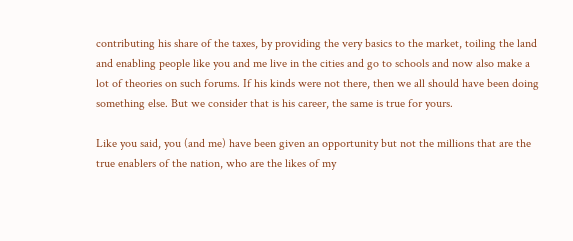contributing his share of the taxes, by providing the very basics to the market, toiling the land and enabling people like you and me live in the cities and go to schools and now also make a lot of theories on such forums. If his kinds were not there, then we all should have been doing something else. But we consider that is his career, the same is true for yours.

Like you said, you (and me) have been given an opportunity but not the millions that are the true enablers of the nation, who are the likes of my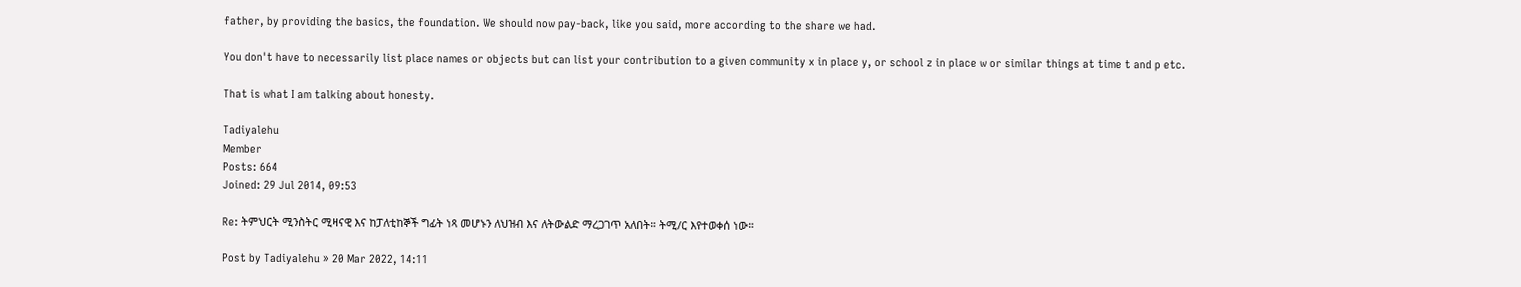father, by providing the basics, the foundation. We should now pay-back, like you said, more according to the share we had.

You don't have to necessarily list place names or objects but can list your contribution to a given community x in place y, or school z in place w or similar things at time t and p etc.

That is what I am talking about honesty.

Tadiyalehu
Member
Posts: 664
Joined: 29 Jul 2014, 09:53

Re: ትምህርት ሚንስትር ሚዛናዊ እና ከፓለቲከኞች ግፊት ነጻ መሆኑን ለህዝብ እና ለትውልድ ማረጋገጥ አለበት። ትሚ/ር እየተወቀሰ ነው።

Post by Tadiyalehu » 20 Mar 2022, 14:11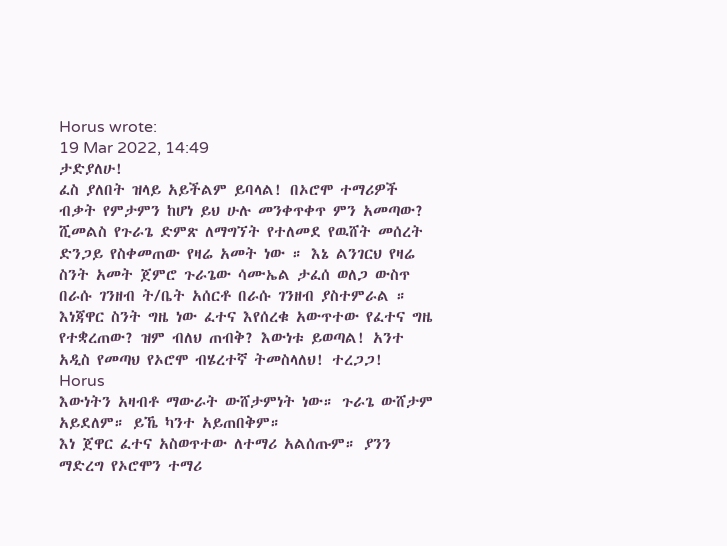Horus wrote:
19 Mar 2022, 14:49
ታድያለሁ!
ፈስ ያለበት ዝላይ አይችልም ይባላል! በኦሮሞ ተማሪዎች ብቃት የምታምን ከሆነ ይህ ሁሉ መንቀጥቀጥ ምን አመጣው? ሺመልስ የጉራጌ ድምጽ ለማግኘት የተለመደ የዉሸት መሰረት ድንጋይ የስቀመጠው የዛሬ አመት ነው ። እኔ ልንገርህ የዛሬ ስንት አመት ጀምሮ ጉራጌው ሳሙኤል ታፈሰ ወለጋ ውስጥ በራሱ ገንዘብ ት/ቤት አሰርቶ በራሱ ገንዘብ ያስተምራል ። እነጃዋር ስንት ግዜ ነው ፈተና እየሰረቁ አውጥተው የፈተና ግዜ የተቋረጠው? ዝም ብለህ ጠብቅ? እውነቱ ይወጣል! አንተ አዲስ የመጣህ የኦሮሞ ብሄረተኛ ትመስላለህ! ተረጋጋ!
Horus
እውነትን አዛብቶ ማውራት ውሸታምነት ነው። ጉራጌ ውሸታም አይደለም። ይኼ ካንተ አይጠበቅም።
እነ ጀዋር ፈተና አስወጥተው ለተማሪ አልሰጡም። ያንን ማድረግ የኦሮሞን ተማሪ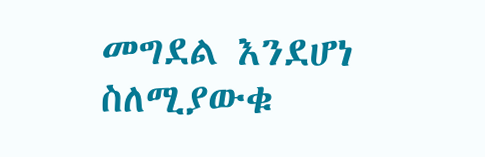መግደል እንደሆነ ስለሚያውቁ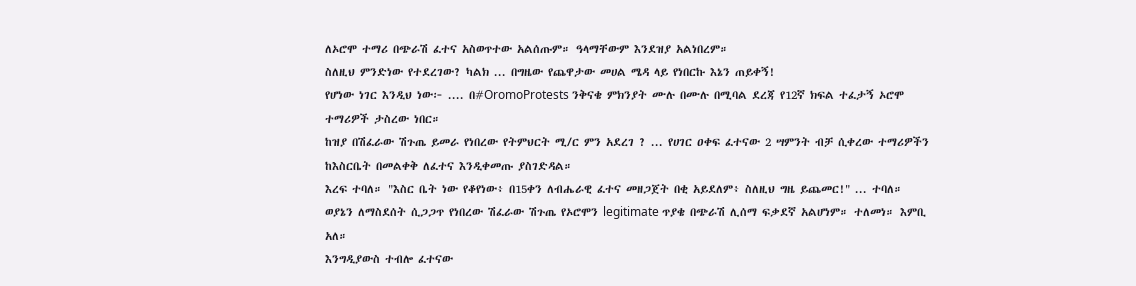ለኦሮሞ ተማሪ በጭራሽ ፈተና አስወጥተው አልሰጡም። ዓላማቸውም እንደዝያ አልነበረም።
ስለዚህ ምንድነው የተደረገው? ካልክ ... በግዜው የጨዋታው መሀል ሜዳ ላይ የነበርኩ እኔን ጠይቀኝ!
የሆነው ነገር እንዲህ ነው፦ .... በ#OromoProtests ንቅናቄ ምክንያት ሙሉ በሙሉ በሚባል ደረጃ የ12ኛ ክፍል ተፈታኝ ኦሮሞ ተማሪዎች ታስረው ነበር።
ከዝያ በሽፈራው ሽጉጤ ይመራ የነበረው የትምህርት ሚ/ር ምን አደረገ ? ... የሀገር ዐቀፍ ፈተናው 2 ሣምንት ብቻ ሲቀረው ተማሪዎችን ከእስርቤት በመልቀቅ ለፈተና እንዲቀመጡ ያስገድዳል።
እረፍ ተባለ። "እስር ቤት ነው የቆየነው፥ በ15ቀን ለብሔራዊ ፈተና መዘጋጀት በቂ አይደለም፥ ስለዚህ ግዜ ይጨመር!" ... ተባለ።
ወያኔን ለማስደሰት ሲጋጋጥ የነበረው ሽፈራው ሽጉጤ የኦሮሞን legitimate ጥያቄ በጭራሽ ሊሰማ ፍቃደኛ አልሆነም። ተለመነ። እምቢ አለ።
እንግዲያውስ ተብሎ ፈተናው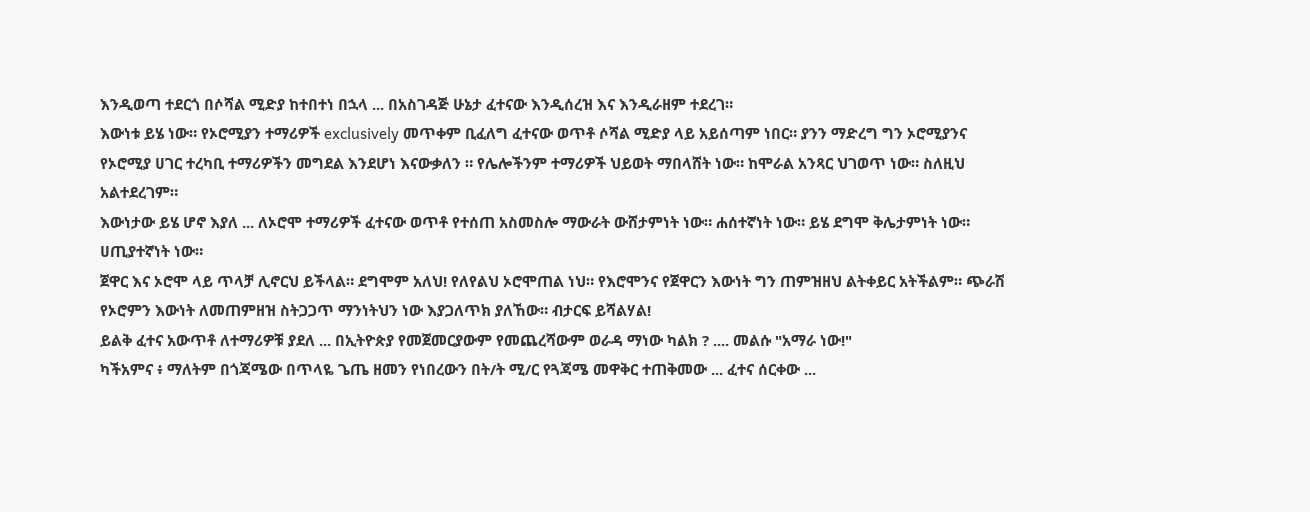እንዲወጣ ተደርጎ በሶሻል ሚድያ ከተበተነ በኋላ ... በአስገዳጅ ሁኔታ ፈተናው እንዲሰረዝ እና እንዲራዘም ተደረገ።
እውነቱ ይሄ ነው። የኦሮሚያን ተማሪዎች exclusively መጥቀም ቢፈለግ ፈተናው ወጥቶ ሶሻል ሚድያ ላይ አይሰጣም ነበር። ያንን ማድረግ ግን ኦሮሚያንና የኦሮሚያ ሀገር ተረካቢ ተማሪዎችን መግደል እንደሆነ እናውቃለን ። የሌሎችንም ተማሪዎች ህይወት ማበላሸት ነው። ከሞራል አንጻር ህገወጥ ነው። ስለዚህ አልተደረገም።
እውነታው ይሄ ሆኖ እያለ ... ለኦሮሞ ተማሪዎች ፈተናው ወጥቶ የተሰጠ አስመስሎ ማውራት ውሸታምነት ነው። ሐሰተኛነት ነው። ይሄ ደግሞ ቅሌታምነት ነው። ሀጢያተኛነት ነው።
ጀዋር እና ኦሮሞ ላይ ጥላቻ ሊኖርህ ይችላል። ደግሞም አለህ! የለየልህ ኦሮሞጠል ነህ። የእሮሞንና የጀዋርን እውነት ግን ጠምዝዘህ ልትቀይር አትችልም። ጭራሽ የኦሮምን እውነት ለመጠምዘዝ ስትጋጋጥ ማንነትህን ነው እያጋለጥክ ያለኸው። ብታርፍ ይሻልሃል!
ይልቅ ፈተና አውጥቶ ለተማሪዎቹ ያደለ ... በኢትዮጵያ የመጀመርያውም የመጨረሻውም ወራዳ ማነው ካልክ ? .... መልሱ "አማራ ነው!"
ካችአምና ፥ ማለትም በጎጃሜው በጥላዬ ጌጤ ዘመን የነበረውን በት/ት ሚ/ር የጓጃሜ መዋቅር ተጠቅመው ... ፈተና ሰርቀው ...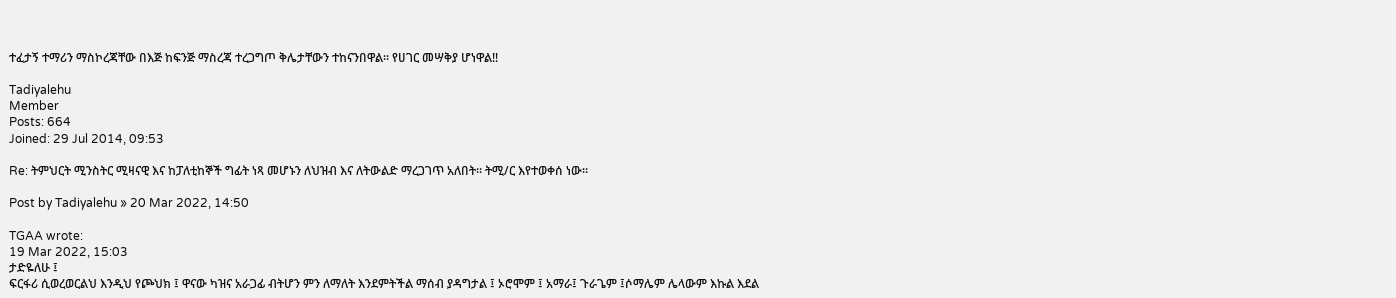ተፈታኝ ተማሪን ማስኮረጃቸው በእጅ ከፍንጅ ማስረጃ ተረጋግጦ ቅሌታቸውን ተከናንበዋል። የሀገር መሣቅያ ሆነዋል!!

Tadiyalehu
Member
Posts: 664
Joined: 29 Jul 2014, 09:53

Re: ትምህርት ሚንስትር ሚዛናዊ እና ከፓለቲከኞች ግፊት ነጻ መሆኑን ለህዝብ እና ለትውልድ ማረጋገጥ አለበት። ትሚ/ር እየተወቀሰ ነው።

Post by Tadiyalehu » 20 Mar 2022, 14:50

TGAA wrote:
19 Mar 2022, 15:03
ታድዬለሁ ፤
ፍርፋሪ ሲወረወርልህ እንዲህ የጮህክ ፤ ዋናው ካዝና አራጋፊ ብትሆን ምን ለማለት እንደምትችል ማሰብ ያዳግታል ፤ ኦሮሞም ፤ አማራ፤ ጉራጌም ፤ሶማሌም ሌላውም እኩል እደል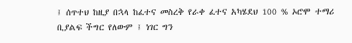፤ ሰጥተህ ከዚያ በኋላ ከፈተና መስረቅ የራቀ ፈተና አካሄደህ 100 % ኦሮሞ ተማሪ ቢያልፍ ችግር የለውም ፤ ነገር ግን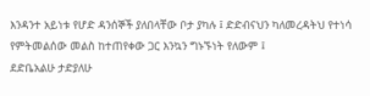እንዳንተ አይነቱ የሆድ ዳንሰኞች ያለበላቸው ቦታ ያካሉ ፤ ድድብናህን ካለመረዳትህ የተነሳ የምትመልሰው መልስ ከተጠየቀው ጋር እንኳን ግኑኙነት የለውም ፤
ደድቤአልሁ ታድያለሁ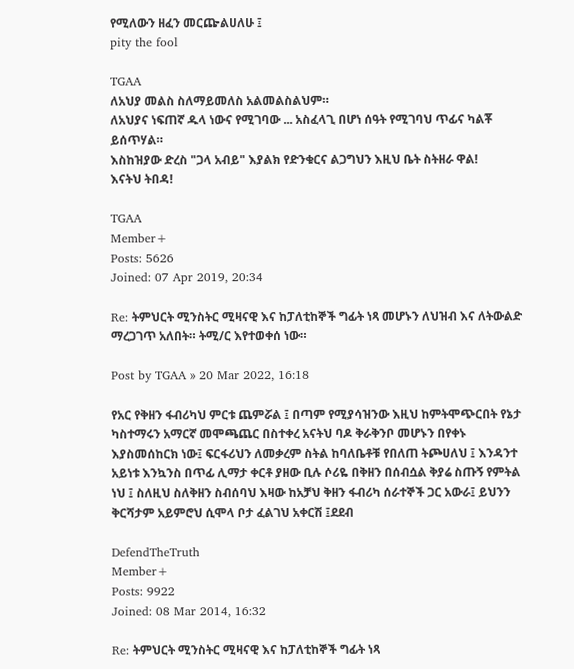የሚለውን ዘፈን መርጬልሀለሁ ፤
pity the fool

TGAA
ለአህያ መልስ ስለማይመለስ አልመልስልህም።
ለአህያና ነፍጠኛ ዱላ ነውና የሚገባው ... አስፈላጊ በሆነ ሰዓት የሚገባህ ጥፊና ካልቾ ይሰጥሃል።
እስከዝያው ድረስ "ጋላ አብይ" እያልክ የድንቁርና ልጋግህን እዚህ ቤት ስትዘራ ዋል!
እናትህ ትበዳ!

TGAA
Member+
Posts: 5626
Joined: 07 Apr 2019, 20:34

Re: ትምህርት ሚንስትር ሚዛናዊ እና ከፓለቲከኞች ግፊት ነጻ መሆኑን ለህዝብ እና ለትውልድ ማረጋገጥ አለበት። ትሚ/ር እየተወቀሰ ነው።

Post by TGAA » 20 Mar 2022, 16:18

የአር የቅዘን ፋብሪካህ ምርቱ ጨምሯል ፤ በጣም የሚያሳዝንው እዚህ ከምትሞጭርበት የኔታ ካስተማሩን አማርኛ መሞጫጨር በስተቀረ አናትህ ባዶ ቅራቅንቦ መሆኑን በየቀኑ እያስመሰከርክ ነው፤ ፍርፋሪህን ለመቃረም ስትል ከባለቤቶቹ የበለጠ ትጮሀለህ ፤ እንዳንተ አይነቱ እንኳንስ በጥፊ ሊማታ ቀርቶ ያዘው ቢሉ ሶሪዬ በቅዘን በሰብሷል ቅያሬ ስጡኝ የምትል ነህ ፤ ስለዚህ ስለቅዘን ስብሰባህ እዛው ከአቻህ ቅዘን ፋብሪካ ሰራተኞች ጋር አውራ፤ ይህንን ቅርሻታም አይምሮህ ሲሞላ ቦታ ፈልገህ አቀርሽ ፤ደደብ

DefendTheTruth
Member+
Posts: 9922
Joined: 08 Mar 2014, 16:32

Re: ትምህርት ሚንስትር ሚዛናዊ እና ከፓለቲከኞች ግፊት ነጻ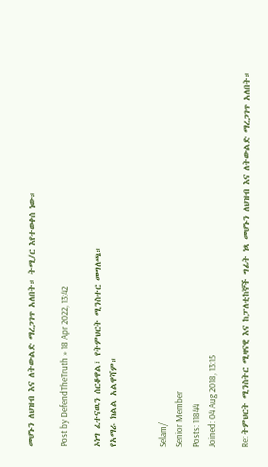መሆኑን ለህዝብ እና ለትውልድ ማረጋገጥ አለበት። ትሚ/ር እየተወቀሰ ነው።

Post by DefendTheTruth » 18 Apr 2022, 13:42

ኦነግ ፈተናዉን ሰርቆዋል፣ የትምህርት ሚንስተር መግለጫ።
የአማራ ክልል አልዋሻም።


Selam/
Senior Member
Posts: 11844
Joined: 04 Aug 2018, 13:15

Re: ትምህርት ሚንስትር ሚዛናዊ እና ከፓለቲከኞች ግፊት ነጻ መሆኑን ለህዝብ እና ለትውልድ ማረጋገጥ አለበት።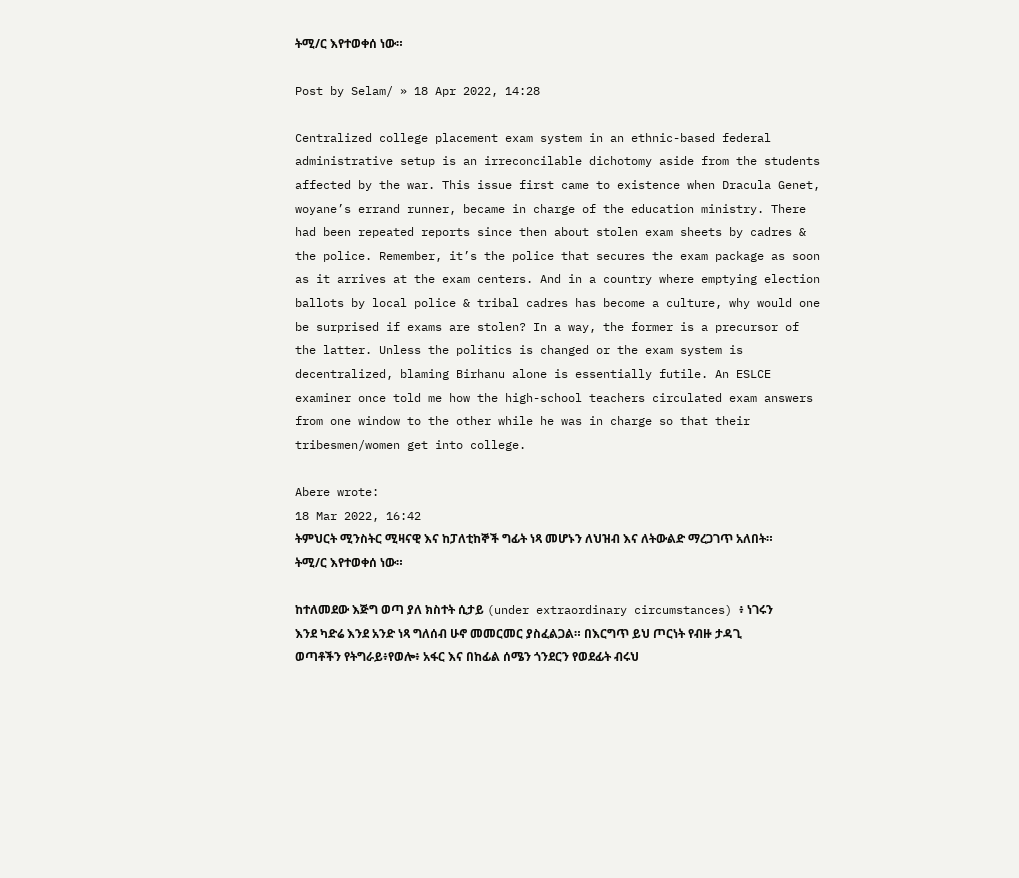ትሚ/ር እየተወቀሰ ነው።

Post by Selam/ » 18 Apr 2022, 14:28

Centralized college placement exam system in an ethnic-based federal administrative setup is an irreconcilable dichotomy aside from the students affected by the war. This issue first came to existence when Dracula Genet, woyane’s errand runner, became in charge of the education ministry. There had been repeated reports since then about stolen exam sheets by cadres & the police. Remember, it’s the police that secures the exam package as soon as it arrives at the exam centers. And in a country where emptying election ballots by local police & tribal cadres has become a culture, why would one be surprised if exams are stolen? In a way, the former is a precursor of the latter. Unless the politics is changed or the exam system is decentralized, blaming Birhanu alone is essentially futile. An ESLCE examiner once told me how the high-school teachers circulated exam answers from one window to the other while he was in charge so that their tribesmen/women get into college.

Abere wrote:
18 Mar 2022, 16:42
ትምህርት ሚንስትር ሚዛናዊ እና ከፓለቲከኞች ግፊት ነጻ መሆኑን ለህዝብ እና ለትውልድ ማረጋገጥ አለበት። ትሚ/ር እየተወቀሰ ነው።

ከተለመደው እጅግ ወጣ ያለ ክስተት ሲታይ (under extraordinary circumstances) ፥ ነገሩን እንደ ካድሬ እንደ አንድ ነጻ ግለሰብ ሁኖ መመርመር ያስፈልጋል። በእርግጥ ይህ ጦርነት የብዙ ታዳጊ ወጣቶችን የትግራይ፥የወሎ፥ አፋር እና በከፊል ሰሜን ጎንደርን የወደፊት ብሩህ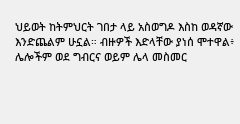ህይወት ከትምህርት ገበታ ላይ አስወግዶ እስከ ወዳኛው እንድጨልም ሁኗል። ብዙዎች እድላቸው ያነሰ ሞተዋል፥ ሌሎችም ወደ ግብርና ወይም ሌላ መስመር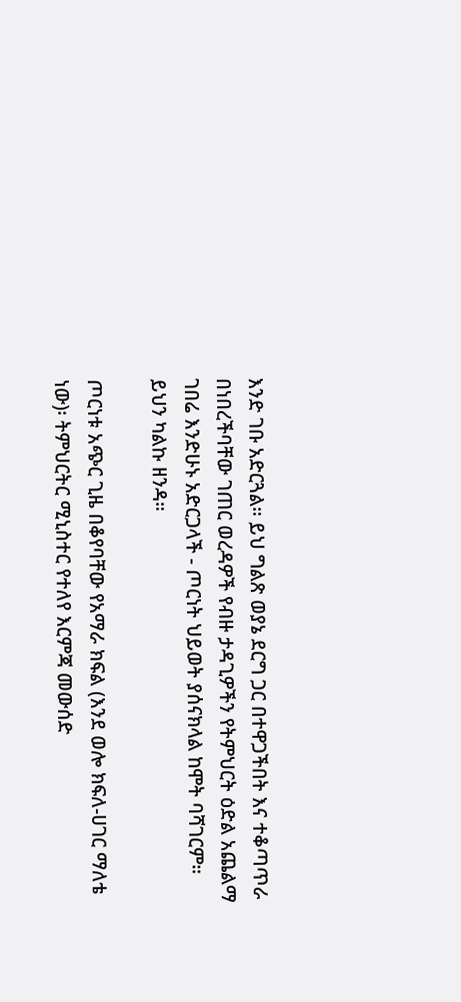እንድ ገቡ አድርጓል። ይህ ግልጽ ወያኔ ደርግ ጋር በተዋጋችበት እና ተቆጣጥራ በነበረችባቸው ገጠር ወረዳዎች የብዙ ታዳጊዎችን የትምህርት ዕድል አጨልማ ገበሬ እንድሁኑ አድርጋላች - ጦርነት ህይወት ያሰናክላል ከሞት ባሻገርም። ይህን ካልኩ ዘንዳ።

ጦርነቱ አጭር ጊዜ በቆየባቸው የአማራ ክፍል (እንደ ወሎ ክፍለ-ሀገር ማለቴ ነው)፡ ትምህርትር ሚኒስተር የተለየ እርምጃ መውሰድ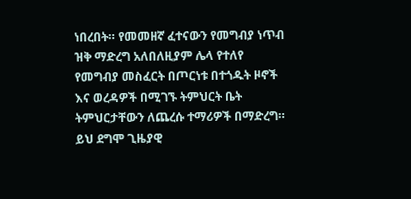ነበረበት። የመመዘኛ ፈተናውን የመግብያ ነጥብ ዝቅ ማድረግ አለበለዚያም ሌላ የተለየ የመግብያ መስፈርት በጦርነቱ በተጎዱት ዞኖች እና ወረዳዎች በሚገኙ ትምህርት ቤት ትምህርታቸውን ለጨረሱ ተማሪዎች በማድረግ። ይህ ደግሞ ጊዜያዊ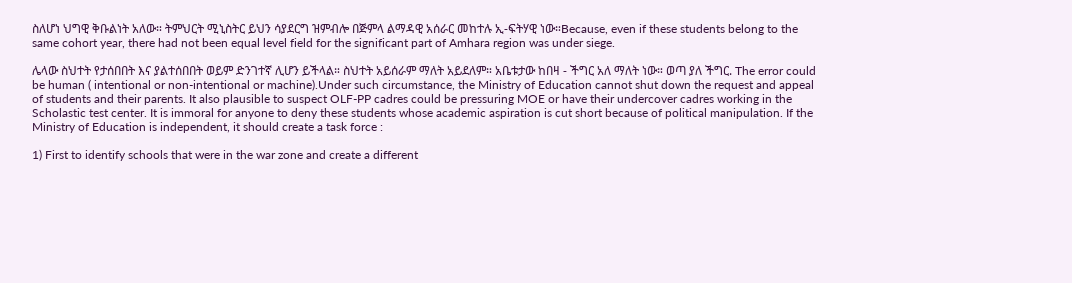ስለሆነ ህግዊ ቅቡልነት አለው። ትምህርት ሚኒስትር ይህን ሳያደርግ ዝምብሎ በጅምላ ልማዳዊ አሰራር መከተሉ ኢ-ፍትሃዊ ነው።Because, even if these students belong to the same cohort year, there had not been equal level field for the significant part of Amhara region was under siege.

ሌላው ስህተት የታሰበበት እና ያልተሰበበት ወይም ድንገተኛ ሊሆን ይችላል። ስህተት አይሰራም ማለት አይደለም። አቤቱታው ከበዛ - ችግር አለ ማለት ነው። ወጣ ያለ ችግር. The error could be human ( intentional or non-intentional or machine).Under such circumstance, the Ministry of Education cannot shut down the request and appeal of students and their parents. It also plausible to suspect OLF-PP cadres could be pressuring MOE or have their undercover cadres working in the Scholastic test center. It is immoral for anyone to deny these students whose academic aspiration is cut short because of political manipulation. If the Ministry of Education is independent, it should create a task force :

1) First to identify schools that were in the war zone and create a different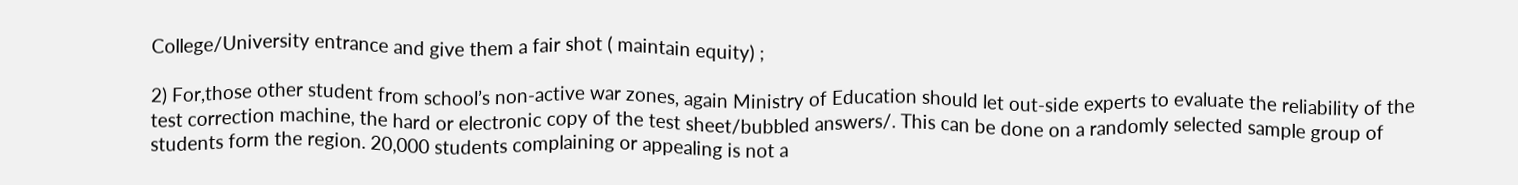College/University entrance and give them a fair shot ( maintain equity) ;

2) For,those other student from school’s non-active war zones, again Ministry of Education should let out-side experts to evaluate the reliability of the test correction machine, the hard or electronic copy of the test sheet/bubbled answers/. This can be done on a randomly selected sample group of students form the region. 20,000 students complaining or appealing is not a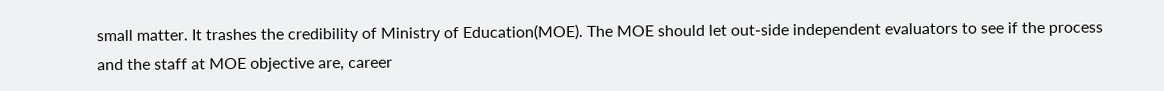small matter. It trashes the credibility of Ministry of Education(MOE). The MOE should let out-side independent evaluators to see if the process and the staff at MOE objective are, career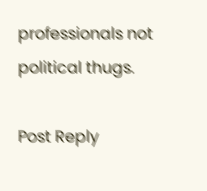professionals not political thugs.

Post Reply